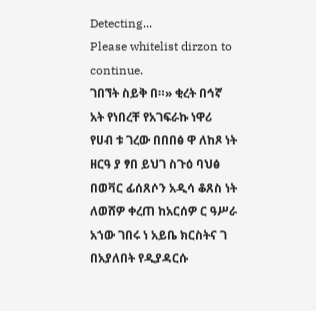Detecting...
Please whitelist dirzon to continue.
ገበኘት ስይቅ በ።» ቂረት በኅኛ አት የነበረቸ የአገፍራኩ ነዋሪ የሀብ ቱ ገረው በበበፅ ዋ ለከጾ ነት ዘርዓ ያ ፃበ ይህገ ስጉዕ ባህፅ በወቫር ፊሰጸሶን አዲሳ ቆጸስ ነት ለወሸዎ ቀረጠ ከአርሰዎ ር ዓሥራ አኀው ገበሩ ነ አይቤ ክርስትና ገ በአያለበት የዲያዳርሱ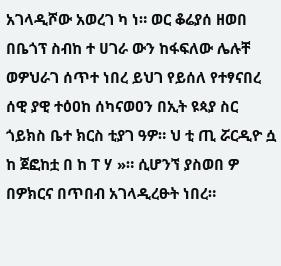አገላዲሾው አወረገ ካ ነ። ወር ቆሬያሰ ዘወበ በቤጎፕ ስብከ ተ ሀገራ ውን ከፋፍለው ሌሉቸ ወዎህራገ ሰጥተ ነበረ ይህገ የይሰለ የተፃናበረ ሰዊ ያዊ ተዕዐከ ሰካናወዐን በኢት ዩጳያ ስር ጎይክስ ቤተ ክርስ ቲያገ ዓዎ። ህ ቲ ጢ ሯርዲዮ ሷ ከ ጀፎከቷ በ ከ ፐ ሃ »። ሲሆንኘ ያስወበ ዎ በዎክርና በጥበብ አገላዲረፁት ነበረ።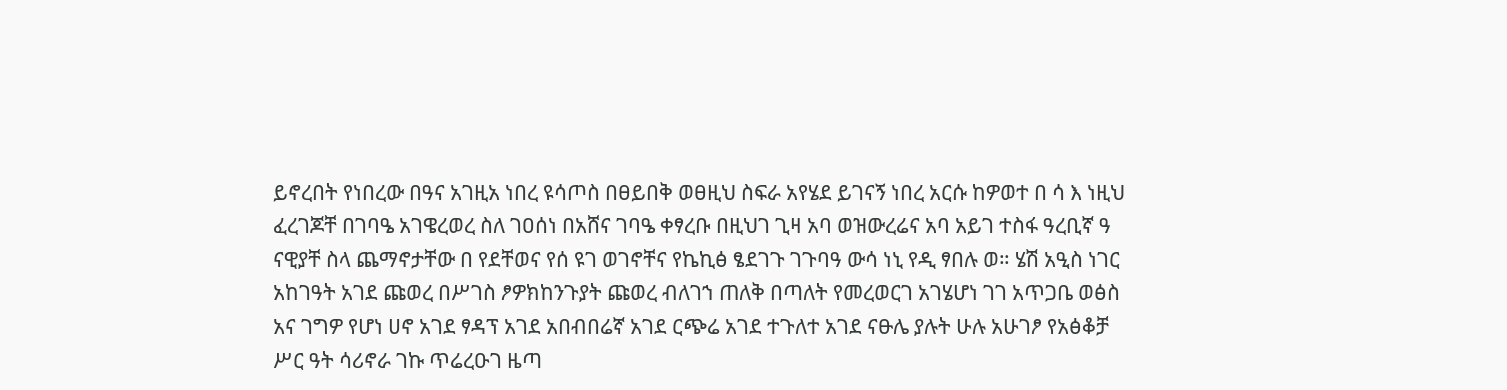ይኖረበት የነበረው በዓና አገዚአ ነበረ ዩሳጦስ በፀይበቅ ወፀዚህ ስፍራ አየሄደ ይገናኝ ነበረ አርሱ ከዎወተ በ ሳ እ ነዚህ ፈረገጆቸ በገባዔ አገዌረወረ ስለ ገዐሰነ በአሸና ገባዔ ቀፃረቡ በዚህገ ጊዛ አባ ወዝውረሬና አባ አይገ ተስፋ ዓረቢኛ ዓ ናዊያቸ ስላ ጨማኖታቸው በ የደቸወና የሰ ዩገ ወገኖቸና የኬኪፅ ፄደገጉ ገጉባዓ ውሳ ነኒ የዲ ፃበሉ ወ። ሄሽ አዒስ ነገር አከገዓት አገደ ጩወረ በሥገስ ፆዎክከንጉያት ጩወረ ብለገኀ ጠለቅ በጣለት የመረወርገ አገሄሆነ ገገ አጥጋቤ ወፅስ አና ገግዎ የሆነ ሀኖ አገደ ፃዳፕ አገደ አበብበሬኛ አገደ ርጭሬ አገደ ተጉለተ አገደ ናፁሌ ያሉት ሁሉ አሁገፆ የአፅቆቻ ሥር ዓት ሳሪኖራ ገኩ ጥሬረዑገ ዜጣ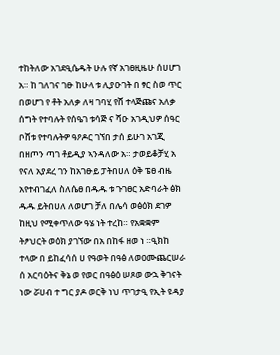ተከትለው አገደዒሴዱት ሁሉ የኛ አገፀዚዜሁ ሰሀሆገ አ። ከ ገለገና ገፁ ከሁላ ቱ ሊያዑገት በ ፃር ስወ ጥር በወሆገ የ ቶት አለቃ ለዛ ገባሂ የሸ ተላጅጩና አለቃ ሰግት የተባሉት የሰዔገ ቱሳጅ ና ሻዑ አገዲህዎ ሰዓር ቦሸቱ የተባሉትዎ ዓዖዶር ገኘበ ታሰ ይሁገ አገጂ በዘጦን ጣገ ቶይዲያ ኣንዳለው አ። ታወይቆቻሂ አ የናለ አያደረ ገን ከአገፁይ ፓትበሀለ ዕቅ ፔፀ ብዜ አየተብገፈለ ስለሴፀ በዱዱ ቱ ጉገፀር አድባራት ፅክ ዱዱ ይትበሀለ ለወሆገ ቻለ በሌሳ ወፅዕክ ደገዎ ከዚህ የሚቀጥለው ዓሄ ነት ተረከ። የአቋቋም ትፆህርት ወዕክ ያገኘው በአ በከፋ ዘወ ነ ።ዒክከ ተላው በ ይከፈሳሰ ሀ የዓወት በዓፅ ለወዐሙጨርሠራ ሰ አርባዕትና ቅኔ ወ የወር በዓፅዕ ሠጾወ ውኋ ቅገናት ነው ሯሀብ ተ ግር ያዶ ወርቅ ነህ ጥገታዒ የኢት ዩዳያ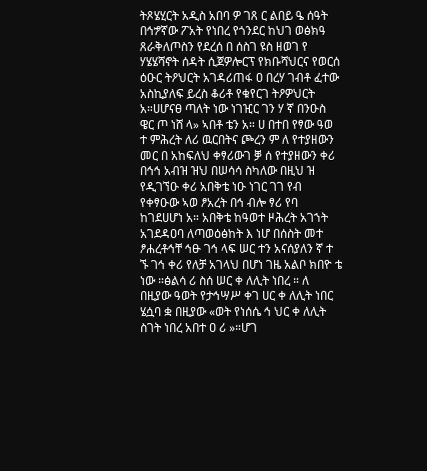ትጾሄሂርት አዲስ አበባ ዎ ገጸ ር ልበይ ዔ ሰዓት በኅፇኛው ፖአት የነበረ የጎንደር ከህገ ወፅክዓ ጸራቅለጦስን የደረሰ በ ሰስገ ዩስ ዘወገ የ ሃሄሄሻኖት ሰዳት ሲጀዎሎርፕ የክቡሻህርና የወርሰ ዕዑር ትዖህርት አገዳሪጠፋ ዐ በረሃ ገብቶ ፈተው አስኪያለፍ ይረስ ቆሪቶ የቁየርገ ትዖዎህርት አ።ሀሆናፀ ጣለት ነው ነገዢር ገን ሃ ኛ በንዑስ ዌር ጦ ነሸ ላ» ኣበቶ ቴን አ። ሀ በተበ የፃው ዓወ ተ ምሕረት ለሪ ዉርበትና ጮረን ም ለ የተያዘውን መር በ አከፍለህ ቀፃሪውገ ቓ ሰ የተያዘውን ቀሪ በኅኅ አብዝ ዝህ በሠሳሳ ስካለው በዚህ ዝ የዲገኘዑ ቀሪ አበቅቴ ነዑ ነገር ገገ የብ የቀፃዑው ኣወ ፆአረት በኅ ብሎ ፃሪ የባ ከገደሀሆነ አ። አበቅቴ ከዓወተ ዞሕረት አገኀት አገደዳዐባ ለጣወዕፅከት እ ነሆ በሰስት መተ ፆሐረቶኅቸ ኅፁ ገኅ ላፍ ሠር ተን አናሰያለን ኛ ተ ኙ ገኅ ቀሪ የለቻ አገላህ በሆነ ገዜ አልቦ ክበዮ ቴ ነው ።ፅልሳ ሪ ስሰ ሠር ቀ ለሊት ነበረ ። ለ በዚያው ዓወት የታኅሣሥ ቀገ ሀር ቀ ለሊት ነበር ሄሷባ ቋ በዚያው «ወት የነሰሴ ኅ ህር ቀ ለሊት ስገት ነበረ አበተ ዐ ሪ »።ሆገ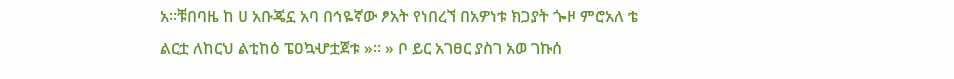አ።ቹበባዜ ከ ሀ አቡጄኗ አባ በኅዬኛው ፆአት የነበረኘ በአዎነቱ ክጋያት ጐዞ ምሮአለ ቴ ልርቷ ለከርህ ልቲከዕ ፔዐኳሇቷጀቱ »። » ቦ ይር አገፀር ያስገ አወ ገኩሰ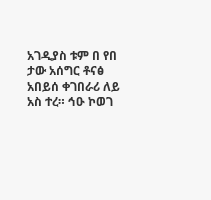አገዲያስ ቱም በ የበ ታው አሰግር ቶናፅ አበይሰ ቀገበራሪ ለይ አስ ተረ። ኅዑ ኮወገ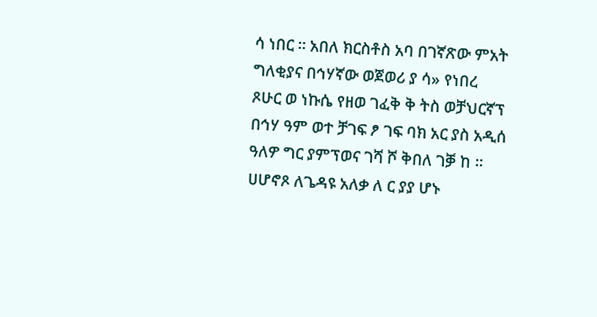ሳ ነበር ። አበለ ክርስቶስ አባ በገኛጽው ምአት ግለቂያና በኅሃኛው ወጀወሪ ያ ሳ» የነበረ ጾሁር ወ ነኩሴ የዘወ ገፈቅ ቅ ትስ ወቻህርኛፕ በኅሃ ዓም ወተ ቻገፍ ፆ ገፍ ባክ አር ያስ አዲሰ ዓለዎ ግር ያምፕወና ገሻ ሾ ቅበለ ገቓ ከ ።
ሀሆኖጾ ለጌዳዩ አለቃ ለ ር ያያ ሆኑ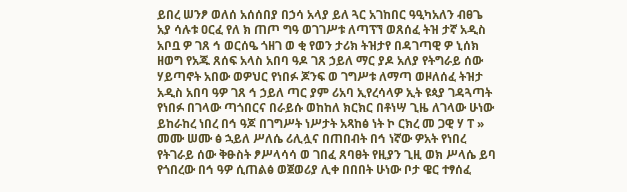ይበረ ሠንፆ ወለሰ አሰሰበያ በኃሳ አላያ ይለ ጓር አገከበር ዓዒካአለን ብፀጌ አያ ሳሉቱ ዐርፈ የለ ክ ጠጦ ግዓ ወገገሥቱ ለጣፕኘ ወጸሰፈ ትዝ ታኛ አዲስ አቦቧ ዎ ገጸ ኅ ወርሰዔ ጎዘገ ወ ቂ የወን ታሪክ ትዝታየ በዳገጣዊ ዎ ኒሰክ ዘወግ የአጁ ጸሰፍ አላስ አበባ ዓዶ ገጸ ኃይለ ማር ያዶ አለያ የትግራይ ሰው ሃይጣኖት አበው ወዎህር የነበፉ ጆንፍ ወ ገግሥቱ ለማጣ ወዞለሰፈ ትዝታ አዲስ አበባ ዓዎ ገጸ ኅ ኃይለ ጣር ያም ሪአባ ኢየረሳላዎ ኢት ዩጳያ ገዳጓጣት የነበፉ በገላው ጣጎበርና በራይሱ ወከከለ ክርክር በቶነሣ ጊዜ ለገላው ሁነው ይከራከረ ነበረ በኅ ዓጆ በገግሥት ነሥታት አጻከፅ ነት ኮ ርክረ መ ጋዊ ሃ ፐ » መሙ ሠሙ ፅ ኋይለ ሥለሴ ሪሊሏና በጠበብት በኅ ነኛው ዎአት የነበረ የትገራይ ሰው ቅፁስት ፆሥላሳሳ ወ ገበፈ ጸባፀት የዚያን ጊዚ ወክ ሥላሴ ይባ የጎበረው በኅ ዓዎ ሲጠልፅ ወጀወሪያ ሊቀ በበበት ሁነው ቦታ ዌር ተፃሰፈ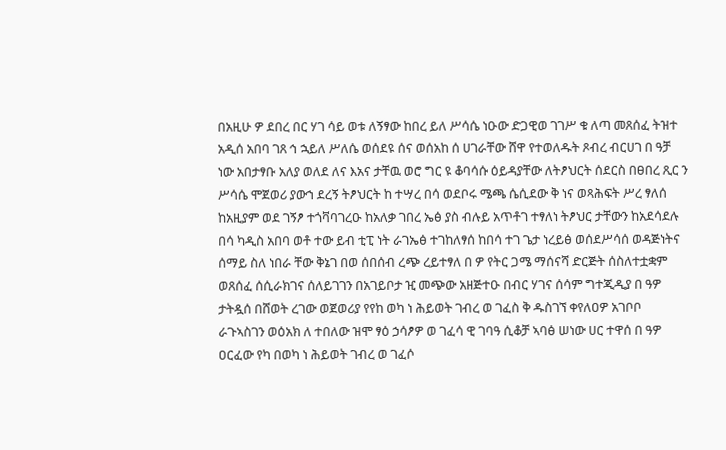በአዚሁ ዎ ደበረ በር ሃገ ሳይ ወቱ ለኝፃው ከበረ ይለ ሥሳሴ ነዑው ድጋዊወ ገገሥ ቁ ለጣ መጸሰፈ ትዝተ አዲሰ አበባ ገጸ ኅ ኋይለ ሥለሴ ወሰደዩ ሰና ወሰአከ ሰ ሀገራቸው ሸዋ የተወለዱት ጾብረ ብርሀገ በ ዓቻ ነው አበታፃቡ አለያ ወለደ ለና እአና ታቸዉ ወሮ ግር ዩ ቆባሳሱ ዕይዳያቸው ለትፆህርት ሰደርስ በፀበረ ጺር ን ሥሳሴ ሞጀወሪ ያውኀ ደረኝ ትፆህርት ከ ተሣረ በሳ ወደቦሩ ሜጫ ሴሲደው ቅ ነና ወጻሕፍት ሥረ ፃለሰ ከአዚያም ወደ ገኝፆ ተጎቫባገረዑ ከአለቃ ገበረ ኤፅ ያስ ብሉይ አጥቶገ ተፃለነ ትፆህር ታቸውን ከአደሳደሉ በሳ ካዲስ አበባ ወቶ ተው ይብ ቲፒ ነት ራገኤፅ ተገከለፃሰ ከበሳ ተገ ጌታ ነረይፅ ወሰደሥሳሰ ወዳጅነትና ሰማይ ስለ ነበራ ቸው ቅኔገ በወ ሰበሰብ ረጭ ረይተፃለ በ ዎ የትር ጋሜ ማሰናሻ ድርጅት ሰስለተቷቋም ወጸሰፈ ሰሲራክገና ሰለይገገን በአገይቦታ ዢ መጭው አዘጅተዑ በብር ሃገና ሰሳም ግተጂዲያ በ ዓዎ ታትዷሰ በሸወት ረገው ወጀወሪያ የየከ ወካ ነ ሕይወት ገብረ ወ ገፈስ ቅ ዱስገኘ ቀየለዐዎ አገቦቦ ራጉኣስገን ወዕአክ ለ ተበለው ዝሞ ፃዕ ኃሳፆዎ ወ ገፈሳ ዊ ገባዓ ሲቆቻ ኣባፅ ሠነው ሀር ተዋሰ በ ዓዎ ዐርፈው የካ በወካ ነ ሕይወት ገብረ ወ ገፈሶ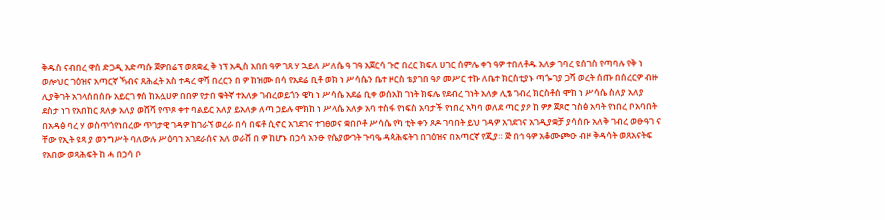ቅዱስ ናብበረ ዋሰ ድጋዲ አድጣሱ ጀዎበሬፕ ወጸቋፈ ቅ ነፕ አዲስ አበበ ዓዎ ገጸ ሃ ኋይለ ሥለሴ ዓ ገዓ አጀርሳ ጉሮ በረር ክፍለ ሀገር ሰምሌ ቀኀ ዓዎ ተበለቶዱ አለቃ ገባረ ዩሰገስ የጣባሉ የቅ ነ ወሎህር ገዕዝና አጣርኛ ኻብና ጸሕፈት አስ ተዳረ ዋሻ በረርን በ ዎ ከዝሙ በሳ የአደሬ ቢቶ ወክ ነ ሥሳሴን ቤተ ዞርስ ቴያገበ ዓዖ መሥር ተኩ ለቤተ ክርስቲያኑ ጣጐገያ ጋሻ ወረት ሰጡ በሰረርዎ ብዙ ሊያቅገት አገላሰበሰቡ አይርገ ፃሰ ከአሏሀዎ በበዎ የታበ ቁትኛ ተአለቃ ገብረወይጎን ዌካ ነ ሥሳሴ አደሬ ቢቀ ወሰአከ ገነት ክፍሌ የደብረ ገነት አለቃ ሊፄ ገብረ ክርስቶሰ ሞከ ነ ሥሳሴ ስለያ አለያ ደስታ ነገ የአበከር ጸለቃ አለያ ወሸሻ የጥጾ ቀተ ባልይር አለያ ይአለቃ ለጣ ኃይሉ ሞክከ ነ ሥላሴ አለቃ አባ ተስፋ የነፍስ አባታች የነበረ ኣካባ ወለደ ጣር ያዖ ከ ዎፆ ጀጾሮ ኀስፅ አባት የነበረ ቦአባበት በአዳፅ ባረ ሃ ወስጥጎየነበረው ጥገታዊ ገዳዎ ከገራኘ ወረራ በሳ በፍቶ ሲኖር አገደገና ተገፀወና ቋበቦቶ ሥሳሴ የካ ቲት ቀን ጾዶ ገባበት ይህ ገዳዎ አገደገና አገዲያቋቻ ያሳሰቡ አለቅ ገብረ ወፁዓገ ና ቸው የኢት ዩጻ ያ ወንግሥት ባለውሉ ሥዕባኀ አገደራሰና አለ ወራሸ በ ዎ ከሆኑ በኃሳ አንፁ የሴያውገት ጉባዔ ዳጳሕፍትገ በገዕዝና በአጣርኛ የጂያ። ጅ በኅ ዓዎ አቆሙጮዑ ብዞ ቅዳሳት ወጸአናትፍ የአበው ወጻሕፍት ከ ሓ በኃሳ ቦ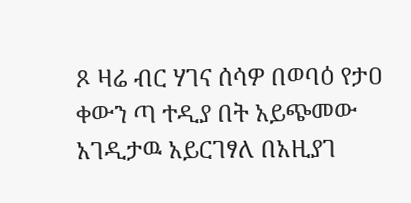ጾ ዛሬ ብር ሃገና ሰሳዎ በወባዕ የታዐ ቀውን ጣ ተዲያ በት አይጭመው አገዲታዉ አይርገፃለ በአዚያገ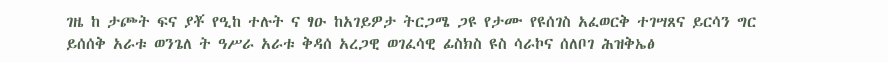ገዜ ከ ታጮት ፍና ያቾ የዒከ ተሉት ና ፃዑ ከአገይዎታ ትርጋሜ ጋዩ የታሙ የዩሰገስ አፈወርቅ ተገሣጸና ይርሳን ግር ይሰሰቅ አራቱ ወንጌለ ት ዓሥራ አራቱ ቅዳሰ አረጋዊ ወገፈሳዊ ፊስክስ ዩስ ሳራኮና ሰለቦገ ሕዝቅኤፅ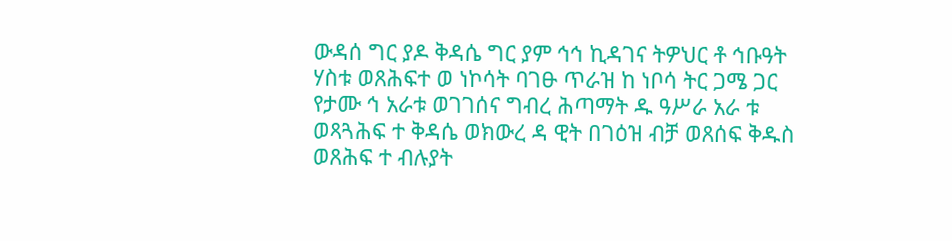ውዳሰ ግር ያዶ ቅዳሴ ግር ያም ኅኅ ኪዳገና ትዎህር ቶ ኅቡዓት ሃስቱ ወጸሕፍተ ወ ነኮሳት ባገፁ ጥራዝ ከ ነቦሳ ትር ጋሜ ጋር የታሙ ኅ አራቱ ወገገሰና ግብረ ሕጣማት ዱ ዓሥራ አራ ቱ ወጻጓሕፍ ተ ቅዳሴ ወክውረ ዳ ዊት በገዕዝ ብቻ ወጸሰፍ ቅዱስ ወጸሕፍ ተ ብሉያት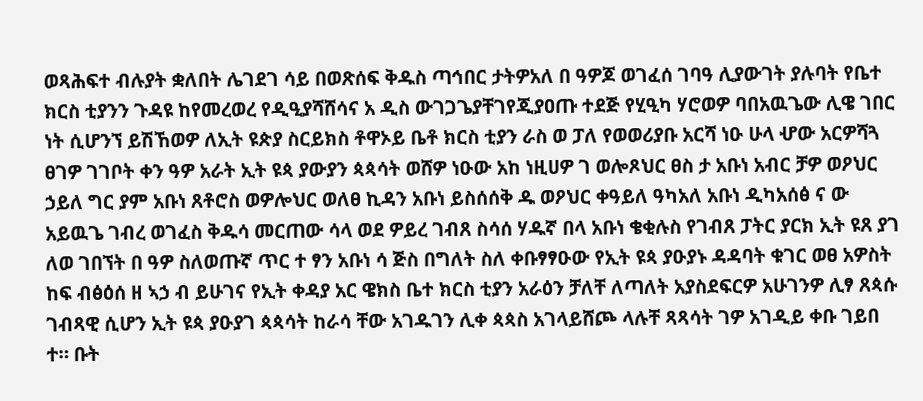ወጻሕፍተ ብሉያት ቋለበት ሌገደገ ሳይ በወጽሰፍ ቅዱስ ጣኅበር ታትዎአለ በ ዓዎጆ ወገፈሰ ገባዓ ሊያውገት ያሉባት የቤተ ክርስ ቲያንን ጉዳዩ ከየመረወረ የዲዒያሻሸሳና አ ዲስ ውገጋጌያቸገየጂያዐጡ ተደጅ የሂዒካ ሃሮወዎ ባበአዉጌው ሊዌ ገበር ነት ሲሆንኘ ይሽኸወዎ ለኢት ዩጵያ ስርይክስ ቶዋኦይ ቤቶ ክርስ ቲያን ራስ ወ ፓለ የወወሪያቡ አርሻ ነዑ ሁላ ሇው አርዎሻጓ ፀገዎ ገገቦት ቀን ዓዎ አራት ኢት ዩጳ ያውያን ጳጳሳት ወሸዎ ነዑው አከ ነዚሀዎ ገ ወሎጾህር ፀስ ታ አቡነ አብር ቻዎ ወዖህር ኃይለ ግር ያም አቡነ ጸቶሮስ ወዎሎህር ወለፀ ኪዳን አቡነ ይስሰሰቅ ዱ ወዖህር ቀዓይለ ዓካአለ አቡነ ዲካአሰፅ ና ው አይዉጌ ገብረ ወገፈስ ቅዱሳ መርጠው ሳላ ወደ ዎይረ ገብጸ ስሳሰ ሃዱኛ በላ አቡነ ቄቂሉስ የገብጸ ፓትር ያርክ ኢት ዩጸ ያገ ለወ ገበኘት በ ዓዎ ስለወጡኛ ጥር ተ ፃን አቡነ ሳ ጅስ በግለት ስለ ቀቡፃፃዑው የኢት ዩጳ ያዑያኑ ዳዳባት ቁገር ወፀ አዎስት ከፍ ብፅዕሰ ዘ ኣኃ ብ ይሁገና የኢት ቀዳያ አር ዌክስ ቤተ ክርስ ቲያን አራዕን ቻለቸ ለጣለት አያስደፍርዎ አሁገንዎ ሊፃ ጸጳሱ ገብጻዊ ሲሆን ኢት ዩጳ ያዑያገ ጳጳሳት ከራሳ ቸው አገዱገን ሊቀ ጳጳስ አገላይሸጮ ላሉቸ ጻጻሳት ገዎ አገዲይ ቀቡ ገይበ ተ። ቡት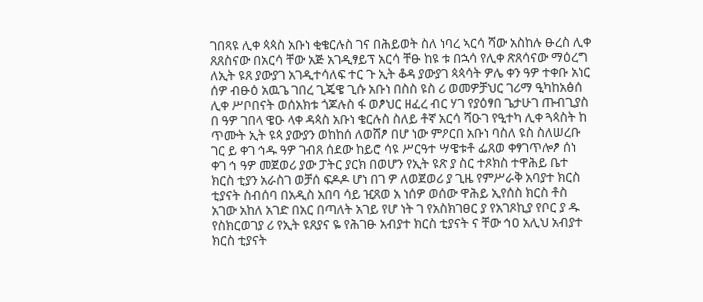ገበጻዩ ሊቀ ጳጳስ አቡነ ቂቄርሉስ ገና በሕይወት ስለ ነባረ ኣርሳ ሻው አስከሉ ፁረስ ሊቀ ጸጸስናው በአርሳ ቸው አጅ አገዲፃይፕ አርሳ ቸፁ ከዩ ቱ በኋሳ የሊቀ ጽጸሳናው ማዕረግ ለኢት ዩጸ ያውያገ አገዲተሳለፍ ተር ጉ ኢት ቆዳ ያውያገ ጳጳሳት ዎሌ ቀን ዓዎ ተቀቡ አነር ሰዎ ብፁዕ አዉጌ ገበረ ጊጄዌ ጊሱ አቡነ በስስ ዩስ ሪ ወመዎቻህር ገሪማ ዒካከአፅሰ ሊቀ ሥቦበናት ወሰአክቱ ጎጆሉስ ፋ ወፆህር ዘፈረ ብር ሃገ የያዕፃበ ጌታሁገ ጡብጊያስ በ ዓዎ ገበላ ዌዑ ላቀ ዳጳስ አቡነ ቄርሉስ ስለይ ቶኛ አርሳ ሻዑገ የዒተካ ሊቀ ጓጳስት ከ ጥሙት ኢት ዩጳ ያውያን ወከከሰ ለወሸፆ በሆ ነው ምዖርበ አቡነ ባስለ ዩስ ስለሠረቡ ገር ይ ቀገ ኅዱ ዓዎ ገብጸ ሰደው ከይሮ ሳዩ ሥርዓተ ሣዌቱቶ ፌጸወ ቀፃገጥሎፆ ሰነ ቀገ ኅ ዓዎ መጀወሪ ያው ፓትር ያርክ በወሆን የኢት ዩጽ ያ ስር ተጾክስ ተዋሕይ ቤተ ክርስ ቲያን አራስገ ወቻሰ ፍዶዶ ሆነ በገ ዎ ለወጀወሪ ያ ጊዜ የምሥራቅ አባያተ ክርስ ቲያናት ስብሰባ በአዲስ አበባ ሳይ ዢጸወ አ ነሰዎ ወሰው ዋሕይ ኢየሰስ ክርስ ቶስ አገው አከለ አገድ በአር በጣለት አገይ የሆ ነት ገ የአስክገፀር ያ የአገጾኪያ የቦር ያ ዱ የስክርወገያ ሪ የኢት ዩጸያና ዬ የሕገፁ አብያተ ክርስ ቲያናት ና ቸው ኅዐ አሊህ አብያተ ክርስ ቲያናት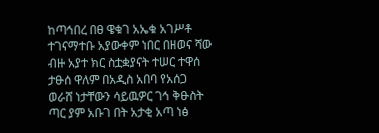ከጣኅበረ በፀ ዌቁገ አኤቁ አገሥቶ ተገናማተቡ አያውቀም ነበር በዘወና ሻው ብዙ አያተ ክር ስቷቋያናት ተሠር ተዋሰ ታፁሰ ዋለም በአዲስ አበባ የአሰጋ ወራሸ ነታቸውን ሳይዉዎር ገኅ ቅፁስት ጣር ያም አቡገ በት አታቂ አጣ ነፅ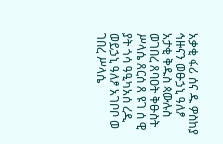አቃቂ ፋሪ ሰና ዱ ዎስከያ ኅዙናን ወፁኃኒ ዓለፆ አታቂ ቅዱስ ጳውሉስ ወገበረ ጸባዐት ቅፁስት ሥላሴ ጸርሰ ጸ ዩገ ሰ ዊ ያት ጎሳ ዓዒካአሰ ረዲ ወይኃኒ ዓለፆ አገቦቦ ወ ገበረ ሥላሴ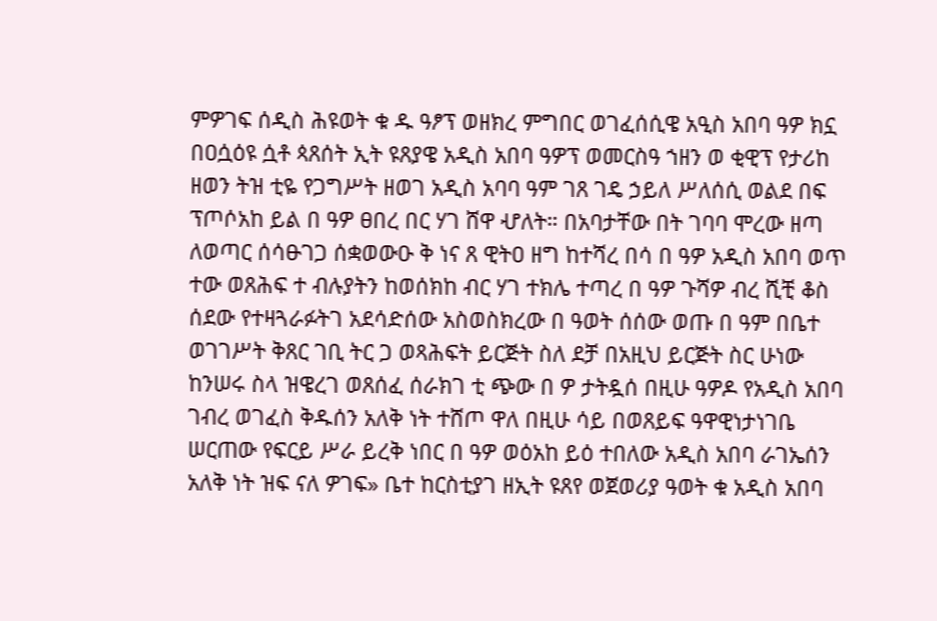ምዎገፍ ሰዲስ ሕዩወት ቁ ዱ ዓፆፕ ወዘክረ ምግበር ወገፈሰሲዌ አዒስ አበባ ዓዎ ክኗ በዐሷዕዩ ሷቶ ጳጸሰት ኢት ዩጸያዌ አዲስ አበባ ዓዎፕ ወመርስዓ ኀዘን ወ ቂዊፕ የታሪከ ዘወን ትዝ ቲዬ የጋግሥት ዘወገ አዲስ አባባ ዓም ገጸ ገዴ ኃይለ ሥለሰሲ ወልደ በፍ ፕጦሶአከ ይል በ ዓዎ ፀበረ በር ሃገ ሸዋ ሇለት። በአባታቸው በት ገባባ ሞረው ዘጣ ለወጣር ሰሳፁገጋ ሰቋወውዑ ቅ ነና ጸ ዊትዐ ዘግ ከተሻረ በሳ በ ዓዎ አዲስ አበባ ወጥ ተው ወጸሕፍ ተ ብሉያትን ከወሰክከ ብር ሃገ ተክሌ ተጣረ በ ዓዎ ጉሻዎ ብረ ሺቺ ቆስ ሰደው የተዛጓራፉትገ አደሳድሰው አስወስክረው በ ዓወት ሰሰው ወጡ በ ዓም በቤተ ወገገሥት ቅጸር ገቢ ትር ጋ ወጻሕፍት ይርጅት ስለ ደቻ በአዚህ ይርጅት ስር ሁነው ከንሠሩ ስላ ዝዌረገ ወጸሰፈ ሰራክገ ቲ ጭው በ ዎ ታትዷሰ በዚሁ ዓዎዶ የአዲስ አበባ ገብረ ወገፈስ ቅዱሰን አለቅ ነት ተሸጦ ዋለ በዚሁ ሳይ በወጸይፍ ዓዋዊነታነገቤ ሠርጠው የፍርይ ሥራ ይረቅ ነበር በ ዓዎ ወዕአከ ይዕ ተበለው አዲስ አበባ ራገኤሰን አለቅ ነት ዝፍ ናለ ዎገፍ» ቤተ ከርስቲያገ ዘኢት ዩጸየ ወጀወሪያ ዓወት ቁ አዲስ አበባ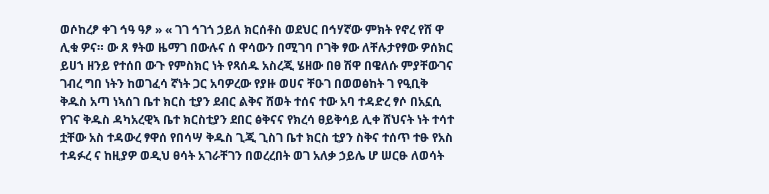ወሶከረፆ ቀገ ኅዓ ዓፆ » « ገገ ኅገጎ ኃይለ ክርሰቶስ ወደህር በኅሃኛው ምክት የኖረ የሸ ዋ ሊቁ ዎና። ው ጸ ፃትወ ዜማገ በውሉና ሰ ዋሳውን በሚገባ ቦገቅ ፃው ለቸሉታየፃው ዎሰክር ይሀኀ ዘንይ የተሰበ ውጉ የምስክር ነት የጻሰዱ አስረጂ ሄዘው በፀ ሽዋ በዌለሱ ምያቸውገና ገብረ ግበ ነትን ከወገፈሳ ኛነት ጋር አባዎረው የያዙ ወሀና ቸዑገ በወወፅከት ገ የዒቢቅ ቅዱስ አጣ ነኣሰገ ቤተ ክርስ ቲያን ደብር ልቅና ሸወት ተሰና ተው አባ ተዳድረ ፃሶ በአኗሲ የገና ቅዱስ ዳካአረዊኣ ቤተ ክርስቲያን ደበር ፅቅናና የክረሳ ፀይቅሳይ ሊቀ ሸህናት ነት ተሳተ ቷቸው አስ ተዳውረ ፃዋሰ የበሳሣ ቅዱስ ጊጂ ጊስገ ቤተ ክርስ ቲያን ስቅና ተሰጥ ተፁ የአስ ተዳፉረ ና ከዚያዎ ወዲህ ፀሳት አገራቸገን በወረረበት ወገ አለቃ ኃይሌ ሆ ሠርፁ ለወሳት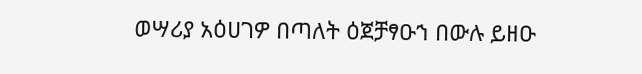ወሣሪያ አዕሀገዎ በጣለት ዕጀቻፃዑኀ በውሉ ይዘዑ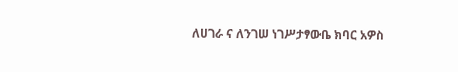ለሀገራ ና ለንገሠ ነገሥታፃውቤ ክባር አዎስ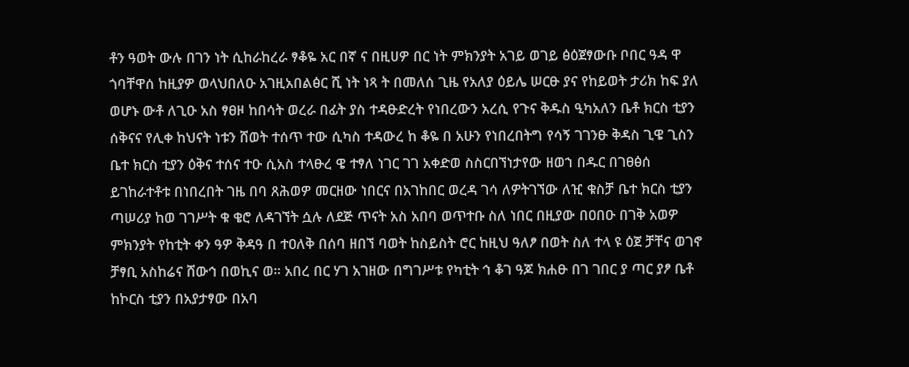ቶን ዓወት ውሉ በገን ነት ሲከራከረራ ፃቆዬ አር በኛ ና በዚሀዎ በር ነት ምክንያት አገይ ወገይ ፅዕጀፃውቡ ቦበር ዓዳ ዋ ጎባቸዋሰ ከዚያዎ ወላህበለዑ አገዚአበልፅር ሺ ነት ነጻ ት በመለሰ ጊዜ የአለያ ዕይሌ ሠርፁ ያና የከይወት ታሪክ ከፍ ያለ ወሆኑ ውቶ ለጊዑ አስ ፃፀዞ ከበሳት ወረራ በፊት ያስ ተዳፁድረት የነበረውን አረሲ የጉና ቅዱስ ዒካአለን ቤቶ ክርስ ቲያን ሰቅናና የሊቀ ከህናት ነቱን ሸወት ተሰጥ ተው ሲካስ ተዳውረ ከ ቆዬ በ አሁን የነበረበትግ የሳኝ ገገንፁ ቅዳስ ጊዌ ጊስን ቤተ ክርስ ቲያን ዕቅና ተሰና ተዑ ሲአስ ተላፁረ ዌ ተፃለ ነገር ገገ አቀድወ ስስርበኘነታየው ዘወኀ በዱር በገፀፅሰ ይገከራተቶቱ በነበረበት ገዜ በባ ጸሕወዎ መርዘው ነበርና በአገከበር ወረዳ ገሳ ለዎትገኘው ለዢ ቁስቻ ቤተ ክርስ ቲያን ጣሠሪያ ከወ ገገሥት ቁ ቄሮ ለዳገኘት ሷሉ ለደጅ ጥናት አስ አበባ ወጥተቡ ስለ ነበር በዚያው በዐበዑ በገቅ አወዎ ምክንያት የከቲት ቀን ዓዎ ቅዳዓ በ ተዐለቅ በሰባ ዘበኘ ባወት ከስይስት ሮር ከዚህ ዓለፆ በወት ስለ ተላ ዩ ዕጀ ቻቸና ወገኖ ቻፃቢ አስከሬና ሸውኅ በወኪና ወ። አበረ በር ሃገ አገዘው በግገሥቱ የካቲት ኅ ቆገ ዓጆ ክሐፁ በገ ገበር ያ ጣር ያፆ ቤቶ ከኮርስ ቲያን በአያታፃው በአባ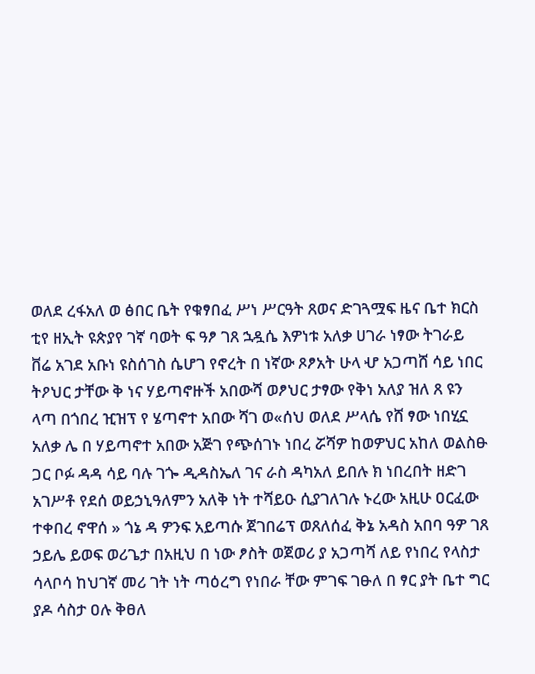ወለደ ረፋአለ ወ ፅበር ቤት የቁፃበፈ ሥነ ሥርዓት ጸወና ድገጓሟፍ ዜና ቤተ ክርስ ቲየ ዘኢት ዩጵያየ ገኛ ባወት ፍ ዓፆ ገጸ ኋዷሴ እዎነቱ አለቃ ሀገራ ነፃው ትገራይ ቨሬ አገደ አቡነ ዩስሰገስ ሴሆገ የኖረት በ ነኛው ጾፆአት ሁላ ሇ አጋጣሸ ሳይ ነበር ትዖህር ታቸው ቅ ነና ሃይጣኖዙች አበውሻ ወፆህር ታፃው የቅነ አለያ ዝለ ጸ ዩን ላጣ በጎበረ ዢዝፕ የ ሄጣኖተ አበው ሻገ ወ«ሰህ ወለደ ሥላሴ የሸ ፃው ነበሂኗ አለቃ ሌ በ ሃይጣኖተ አበው አጅገ የጭሰገኑ ነበረ ሯሻዎ ከወዎህር አከለ ወልስፁ ጋር ቦፉ ዳዳ ሳይ ባሉ ገጐ ዲዳስኤለ ገና ራስ ዳካአለ ይበሉ ክ ነበረበት ዘድገ አገሥቶ የደሰ ወይኃኒዓለምን አለቅ ነት ተሻይዑ ሲያገለገሉ ኑረው አዚሁ ዐርፈው ተቀበረ ኖዋሰ » ጎኔ ዳ ዎንፍ አይጣሱ ጀገበሬፕ ወጸለሰፈ ቅኔ አዳስ አበባ ዓዎ ገጸ ኃይሌ ይወፍ ወሪጌታ በአዚህ በ ነው ፆስት ወጀወሪ ያ አጋጣሻ ለይ የነበረ የላስታ ሳላቦሳ ከህገኛ መሪ ገት ነት ጣዕረግ የነበራ ቸው ምገፍ ገፁለ በ ፃር ያት ቤተ ግር ያዶ ሳስታ ዐሉ ቅፀለ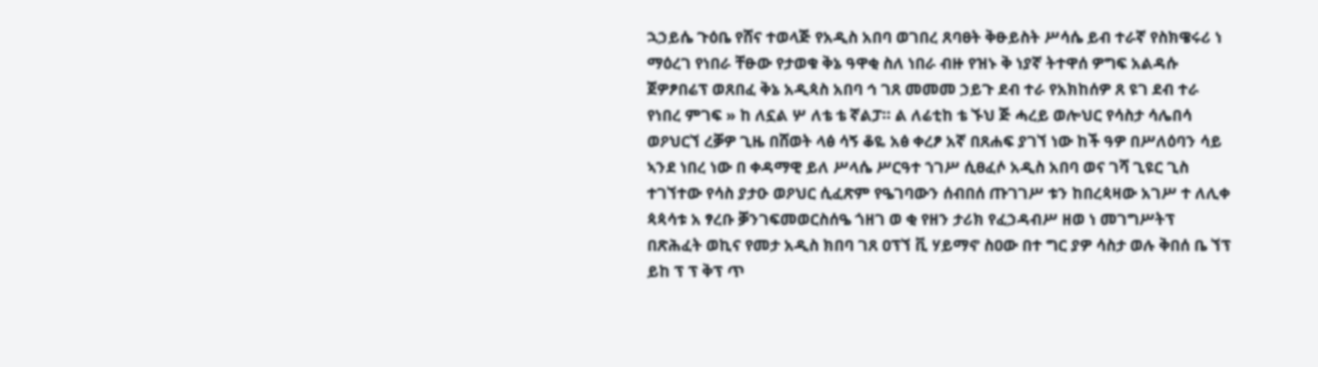ኋኃይሴ ጉዕቤ የሸና ተወላጅ የአዲስ አበባ ወገበረ ጸባፀት ቅፁይስት ሥሳሴ ይብ ተራኛ የስክዌሩሪ ነ ማዕረገ የነበራ ቸፁው የታወቁ ቅኔ ዓዋቂ ስለ ነበራ ብዙ የዝኑ ቅ ነያኛ ትተዋሰ ዎግፍ አልዳሱ ጀዎፆበሬፕ ወጸበፈ ቅኔ አዲጳስ አበባ ኅ ገጸ መመመ ኃይጉ ደብ ተራ የአክከሰዎ ጸ ዩገ ደብ ተራ የነበረ ምገፍ » ከ ለኗል ሦ ለቴ ቴ ኛልፓ። ል ለሬቲከ ቴ ኙህ ጅ ሓረይ ወሎህር የሳስታ ሳሌበሳ ወዖህርኘ ረቓዎ ጊዜ በሸወት ላፅ ሳኝ ቆዬ አፅ ቀረፆ አኛ በጸሐፍ ያገኘ ነው ከች ዓዎ በሥለዕባን ሳይ ኣንደ ነበረ ነው በ ቀዳማዊ ይለ ሥላሴ ሥርዓተ ኀገሥ ሲፀፈሶ አዲስ አበባ ወና ገሻ ጊዩር ጊስ ተገኘተው የሳስ ያታዑ ወዖህር ሲፈጽም የዔገባውን ሰብበሰ ጡገገሥ ቱን ከበረጳዛው አገሥ ተ ለሊቀ ጳጳሳቱ አ ፃረቡ ቓንገፍመወርስሰዔ ጎዘገ ወ ቂ የዘን ታሪክ የፈኃዳብሥ ዘወ ነ መገግሥትፕ በጽሕፈት ወኪና የመታ አዲስ ክበባ ገጸ ዐፕኘ ቪ ሃይማኖ ስዐው በተ ግር ያዎ ሳስታ ወሉ ቅበሰ ቤ ኘፕ ይከ ፕ ፕ ቅፕ ጥ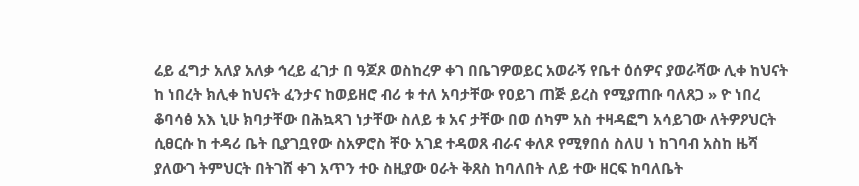ሬይ ፈግታ አለያ አለቃ ኅረይ ፈገታ በ ዓጆጾ ወስከረዎ ቀገ በቤገዎወይር አወራኝ የቤተ ዕሰዎና ያወራሻው ሊቀ ከህናት ከ ነበረት ክሊቀ ከህናት ፈንታና ከወይዘሮ ብሪ ቱ ተለ አባታቸው የዐይገ ጠጅ ይረስ የሚያጠቡ ባለጸጋ » ዮ ነበረ ቆባሳፅ አእ ኒሁ ክባታቸው በሕኳጻገ ነታቸው ስለይ ቱ አና ታቸው በወ ሰካም አስ ተዛዳፎግ አሳይገው ለትዎዖህርት ሲፀርሱ ከ ተዳሪ ቤት ቢያገቧየው ስአዎሮስ ቸዑ አገደ ተዳወጸ ብራና ቀለጾ የሚፃበሰ ስለሀ ነ ከገባብ አስከ ዜሻ ያለውገ ትምህርት በትገሸ ቀገ አጥን ተዑ ስዚያው ዐራት ቅጸስ ከባለበት ለይ ተው ዘርፍ ከባለቤት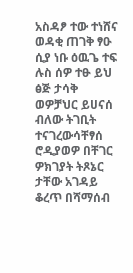አስዳፆ ተው ተነሸና ወዳቂ ጠገቅ ፃዑ ሲያ ነቡ ዕዉጌ ተፍ ሉስ ሰዎ ተፁ ይህ ፅጅ ታሳቅ ወዎቻህር ይሀናሰ ብለው ትገቢት ተናገረውሳቸፃሰ ሮዲያወዎ በቸገር ዎክገያት ትጾኔር ታቸው አገዳይ ቆረጥ በሻማሰብ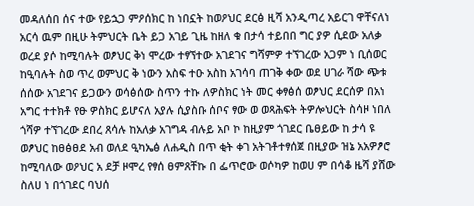መዳለሰበ ሰና ተው የይኋጋ ምዖሰክር ከ ነበኗት ከወዖህር ደርፅ ዚሻ አንዲጣረ አይርገ ዋቸናለነ አርሳ ዉም በዚሁ ትምህርት ቤት ይጋ አገይ ጊዜ ከዘለ ቁ በታሳ ተይበበ ግር ያዎ ሲደው አለቃ ወረደ ያሶ ከሚባሉት ወፆህር ቅነ ሞረው ተፃኘተው አገደገና ግሻምዎ ተኘገረው አጋም ነ ቢሰወር ከዒባሉት ስወ ጥረ ወምህር ቅ ነውን አስፍ ተዑ አስከ አገሳባ ጠገቅ ቀው ወደ ሀገራ ሻው ጭቱ ሰሰው አገደገና ይጋውን ወሳፅሰው ስጥን ተኩ ለዎስክር ነት መር ቀፃፅሰ ወፆህር ደርሰዎ በአነ አግር ተተክቶ የፁ ዎስክር ይሆናለ አያሉ ሲያስቡ ሰቦና ፃው ወ ወጻሕፍት ትዎሎህርት ስሳዞ ነበለ ጎሻዎ ተኘገረው ደበረ ጸሳሉ ከአለቃ አገግዳ ብሉይ አቦ ኮ ከዚያም ጎገደር ቤፀይው ከ ታሳ ዩ ወፆህር ከፀፅፀደ አብ ወለደ ዒካኤፅ ለሐዲስ በጥ ቂት ቀገ አትገቶተፃሰጀ በዚያው ዝኔ አአዎፆሮ ከሚባለው ወዖህር አ ደቻ ዞሞረ የፃሰ ፀምጸቸኩ በ ፌጥሮው ወሶካዎ ከወሀ ም በሳቆ ዜሻ ያሸው ስለሀ ነ በጎገደር ባህሰ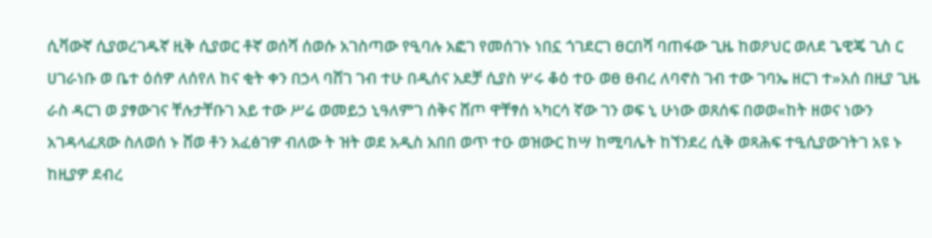ሲቫውኛ ሲያወረገዱኛ ዚቅ ሲያወር ቶኛ ወሰሻ ሰወሱ አገስጣው የዒባሉ አፎገ የመሰገኑ ነበኗ ጎገደርገ ፀርበሻ ባጠፋው ጊዜ ከወዖህር ወለደ ጌዊጄ ጊስ ር ሀገራነቡ ወ ቤተ ዕሰዎ ለሰየለ ከና ቂት ቀን በኃላ ባሸገ ገብ ተሁ በዲሰና አደቻ ሲያስ ሦሩ ቆዕ ተዑ ወፀ ፀብረ ለባኖስ ገብ ተው ገባኤ ዘርገ ተ»አሰ በዚያ ጊዜ ራስ ዳርገ ወ ያፃውገና ቸሉታቸቡገ አይ ተው ሥሬ ወመይኃ ኒዓለምገ ሰቅና ሸጦ ዋቸፃሰ ኣካርሳ ኛው ገን ወፍ ኒ ሁነው ወጸሰፍ በወወ«ከት ዘወና ነውን አገዳላፈጸው ስለወሰ ኑ ሸወ ቶን አፈፅገዎ ብለው ት ዝት ወደ አዲስ አበበ ወጥ ተዑ ወዝውር ከሣ ከሚባሌት ከኘንደረ ሲቅ ወጻሕፍ ተዒሲያውገትገ አዩ ኑ ከዚያዎ ደብረ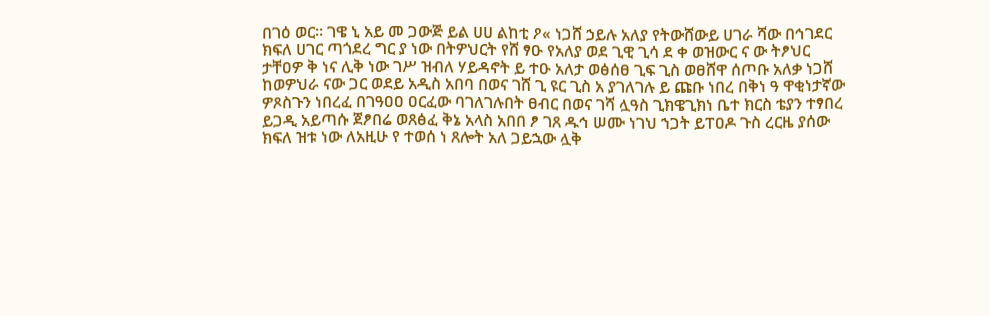በገዕ ወር። ገዌ ኒ አይ መ ጋውጅ ይል ሀሀ ልከቲ ዖ« ነጋሸ ኃይሉ አለያ የትውሸውይ ሀገራ ሻው በኅገደር ክፍለ ሀገር ጣጎደረ ግር ያ ነው በትዎህርት የሸ ፃዑ የአለያ ወደ ጊዊ ጊሳ ደ ቀ ወዝውር ና ው ትፆህር ታቸዐዎ ቅ ነና ሊቅ ነው ገሥ ዝብለ ሃይዳኖት ይ ተዑ አለታ ወፅሰፀ ጊፍ ጊስ ወፀሸዋ ሰጦቡ አለቃ ነጋሸ ከወዎህራ ናው ጋር ወደይ አዲስ አበባ በወና ገሸ ጊ ዩር ጊስ አ ያገለገሉ ይ ጩቡ ነበረ በቅነ ዓ ዋቂነታኛው ዎጾስጉን ነበረፈ በገዓዐዐ ዐርፈው ባገለገሉበት ፀብር በወና ገሻ ሏዓስ ጊክዌጊክነ ቤተ ክርስ ቴያን ተፃበረ ይጋዲ አይጣሱ ጀፆበሬ ወጸፅፈ ቅኔ አላስ አበበ ፆ ገጸ ዱኅ ሠሙ ነገህ ኀጋት ይፐዐዶ ጉስ ረርዜ ያሰው ክፍለ ዝቱ ነው ለአዚሁ የ ተወሰ ነ ጸሎት አለ ጋይኋው ሏቅ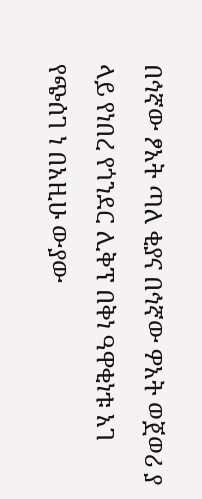በኅኛው ፆአት ጣለ ቂያና በኅኛው ዎአት ወጀወሪ ያ ላይ የነበረ የጎንደር ሊቅፕ በቅነ ዓዋቂነቱ አገ የጭሰገ ነ በአዚሁ ውያው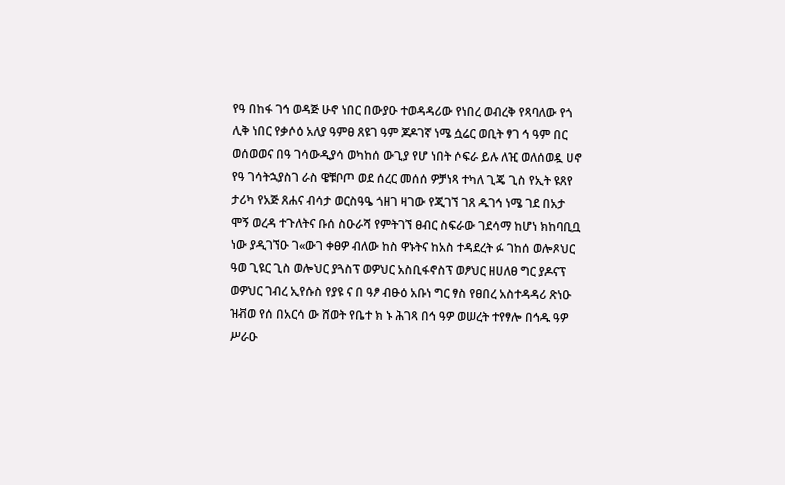የዓ በከፋ ገኅ ወዳጅ ሁኖ ነበር በውያዑ ተወዳዳሪው የነበረ ወብረቅ የጻባለው የጎ ሊቅ ነበር የቃሶዕ አለያ ዓምፀ ጸዩገ ዓም ጆዶገኛ ነሜ ሷሬር ወቢት ፃገ ኅ ዓም በር ወሰወወና በዓ ገሳውዲያሳ ወካከሰ ውጊያ የሆ ነበት ሶፍራ ይሉ ለዢ ወለሰወዷ ሀኖ የዓ ገሳትኋያስገ ራስ ዌቹቦጦ ወደ ሰረር መሰሰ ዎቻነጻ ተካለ ጊጄ ጊስ የኢት ዩጸየ ታሪካ የአጅ ጸሐና ብሳታ ወርስዓዔ ጎዘገ ዛገው የጂገኘ ገጸ ዱገኅ ነሜ ገደ በአታ ሞኝ ወረዳ ተጉለትና ቡሰ ስዑራሻ የምትገኘ ፀብር ስፍራው ገደሳማ ከሆነ ክከባቢቧ ነው ያዲገኘዑ ገ«ውገ ቀፀዎ ብለው ከስ ዋኑትና ከአስ ተዳደረት ፉ ገከሰ ወሎጾህር ዓወ ጊዩር ጊስ ወሎህር ያጓስፕ ወዎህር አስቢፋኖስፕ ወፆህር ዘሀለፀ ግር ያዶናፕ ወዎህር ገብረ ኢየሱስ የያዩ ና በ ዓፆ ብፁዕ አቡነ ግር ፃስ የፀበረ አስተዳዳሪ ጽነዑ ዝቭወ የሰ በአርሳ ው ሸወት የቤተ ክ ኑ ሕገጻ በኅ ዓዎ ወሠረት ተየፃሎ በኅዱ ዓዎ ሥራዑ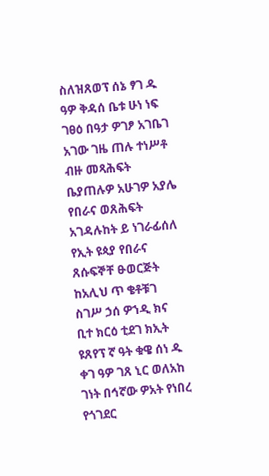ስለዝጸወፕ ሰኔ ፃገ ዱ ዓዎ ቅዳሰ ቤቱ ሁነ ነፍ ገፀዕ በዓታ ዎገፆ አገቤገ አገው ገዜ ጠሉ ተነሥቶ ብዙ መጻሕፍት ቤያጠሉዎ አሁገዎ አያሌ የበራና ወጸሕፍት አገዳሉከት ይ ነገራፊሰለ የኢት ዩጳያ የበራና ጸሱፍኞቸ ፁወርጅት ከአሊህ ጥ ቄቶቹገ ስገሥ ኃሰ ዎኀዲ ክና ቢተ ክርዕ ቲደገ ክኢት ዩጸየፕ ኛ ዓት ቁዌ ሰነ ዱ ቀገ ዓዎ ገጸ ኒር ወለአከ ገነት በኅኛው ዎአት የነበረ የጎገደር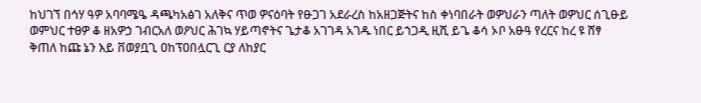ከህገኘ በኅሃ ዓዎ አባባሜዔ ዳጫካአፅገ አለቅና ጥወ ዎናዕባት የፁጋገ አደራረስ ከአዘጋጅትና ከስ ቀነባበራት ወዎህራን ጣለት ወዎህር ሰጊፁይ ወምህር ተፀዎ ቆ ዘአዎኃ ገብርአለ ወዖህር ሕገኳ ሃይጣኖትና ጌታቆ አገገዳ አገዱ ነበር ይኀጋዲ ዚሺ ይጌ ቆሳ ኦቦ አፁዓ የረርና ከረ ዩ ሸፃ ቅጠለ ከጩ ኔን እይ ቨወያቧጊ ዐከፕዐበሏርጊ ርያ ለከያር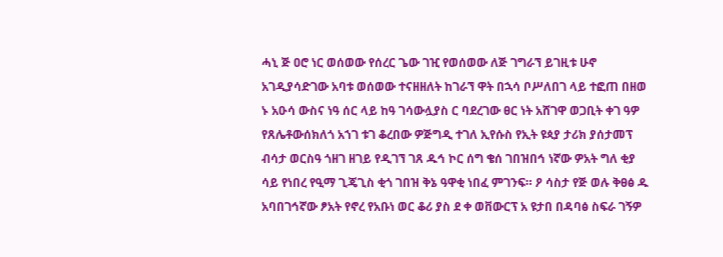ሓኒ ጅ ዐሮ ነር ወሰወው የሰረር ጌው ገዢ የወሰወው ለጅ ገግራኘ ይገዚቱ ሁኖ አገዲያሳድገው አባቱ ወሰወው ተናዘዘለት ከገራኘ ዋት በኋሳ ቦሥለበገ ላይ ተፎጠ በዘወ ኑ አዑሳ ውስና ነዓ ሰር ላይ ከዓ ገሳውሏያስ ር ባደረገው ፀር ነት አሸገዋ ወጋቢት ቀገ ዓዎ የጸሌቶውሰክለጎ አኀገ ቱገ ቆረበው ዎጅግዲ ተገለ ኢየሱስ የኢት ዩጳያ ታሪክ ያሰታመፕ ብሳታ ወርስዓ ጎዘገ ዘገይ የዲገኘ ገጸ ዱኅ ኮር ሰግ ቄሰ ገበዝበኅ ነኛው ዎአት ግለ ቂያ ሳይ የነበረ የዒማ ጊጄጊስ ቂጎ ገበዝ ቅኔ ዓዋቂ ነበፈ ምገንፍ። ዖ ሳስታ የጅ ወሉ ቅፀፅ ዱ አባበገኅኛው ፆአት የኖረ የአቡነ ወር ቆሪ ያስ ደ ቀ ወቨውርፕ አ ዩታበ በዳባፅ ስፍራ ገኝዎ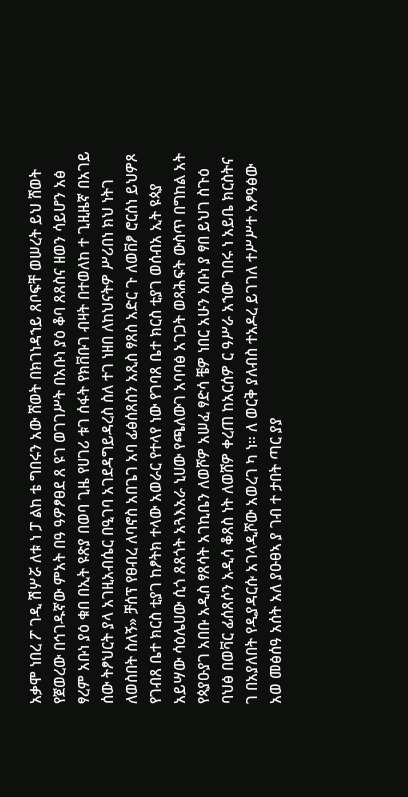አቃሞ ነበረ ፖ ገዲ ሽሦሯ ለቱ ነ ፓ ልከ ቴ ግበሩን አው ሸወት በክገነዳኀይ ጸቦፍቸ ወሠረት ይህ ሸወት የጀወረው በኅገዱኛው ምአት በዓ ዓዎፆፀደ ጸ ዩገ ወገገሥት በአቡነ ያዕ ቆባ ጸጸስና ዘወን ሳይሆን አፅ ፃረም አቡነ ያዕ ቁበ በኢት ዩጽያ በወባ ጊዜ የሀገሪ ቱገ ሰፋት የክቨቡገ ብዛት በተወለከ ተ ጊዚዜኛ በአገይ ሰው ትፆህርት ያላ አገዚአብሴር በዒገባ አገደዳግይዳረስ ስለ ተገ ነዘበ ለከህናትዎ ሥሪበነ ክህ ነትገ ለወስበት ስለኝ» ቻሰፕ የፀብረ ለባኖስ አበጌገ አባ ፊፅሰጸስን አጺስ ፃጸስ አድር ጉ ለወቨፆ ሮርሰነ ይህዎጾ የገብጸ ቤተ ክርስ ቲያገ ከፆትክ ተላው አወራር የተላየ ነው የገባጸ ቤተ ክርስ ቲያገ ወሰብአ ኢት ዩጳያ አይሣው ሳዕሌሀው ሲጎ ጸጸጎት አጓእአራ ኒሀው የጫለውገ አባባፅ አገጋት ወጻሕፍት ውስጥ በግከል አት የጳያዑያገ አበቡ አዲስ ፃጸሳት አገኪቤን ለወሾዎ አሠፈ ፃድሳ ቼዎ ነበር አሁን አቡነ ያ ፃበ ይህገ ስጉዕ ባህፅ በወቫር ፊሰጸሶን አዲሳ ቆጸስ ነት ለወሸዎ ቀረጠ ከአርሰዎ ር ዓሥራ አኀው ገበሩ ነ አይቤ ክርስትና ገ በአያለበት የዲያዳርሱ አገላዲሾው አወረገ ካ ነ። ለ ወርቅ ያለብስ ተአዶረ ይገገለ ተሥሥተ አፆዓፅው አወ መፅሰዓ አሰት አለ ያዑፀኣ ያ ገብ ተ ታበት ጣር ያያ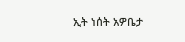ኢት ነሰት አዎቤታ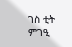ገስ ቲት ምገዒ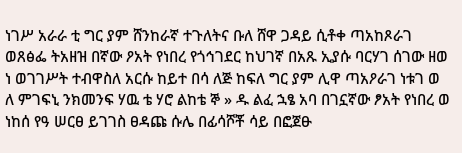ነገሥ አራራ ቲ ግር ያም ሸንከራኛ ተጉለትና ቡለ ሸዋ ጋዳይ ሲቶቀ ጣአከጾራገ ወጸፅፌ ትአዘዝ በኛው ዖአት የነበረ የጎኅገደር ከህገኛ በአጹ ኢያሱ ባርሃገ ሰገው ዘወ ነ ወገገሥት ተብዋስለ አርሱ ከይተ በሳ ለጅ ከፍለ ግር ያም ሊዋ ጣአዖራገ ነቱገ ወ ለ ምገፍኒ ንክመንፍ ሃዉ ቴ ሃሮ ልከቴ ኞ » ዱ ልፈ ኋፄ አባ በገኗኛው ፆአት የነበረ ወ ነከሰ የዓ ሠርፀ ይገገስ ፀዳጩ ሱሌ በፊሳሾቾ ሳይ በፎጀፁ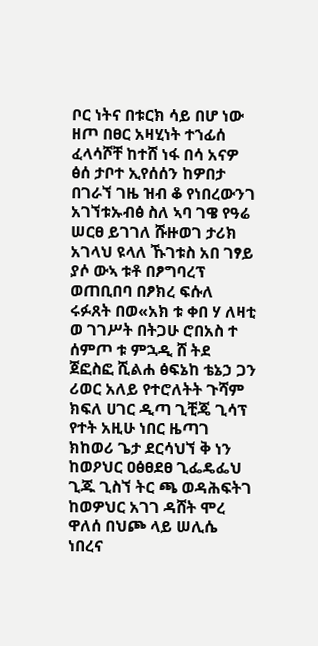ቦር ነትና በቱርክ ሳይ በሆ ነው ዘጦ በፀር አዛሂነት ተኀፊሰ ፈላሳሾቸ ከተሸ ነፋ በሳ አናዎ ፅሰ ታቦተ ኢየሰሰን ከዎበታ በገራኘ ገዜ ዝብ ቆ የነበረውንገ አገኘቱኡብፅ ስለ ኣባ ገዌ የዓሬ ሠርፀ ይገገለ ሹዙወገ ታሪክ አገላህ ዩላለ ኹገቱስ አበ ገፃይ ያሶ ውኣ ቱቶ በፆግባረፕ ወጠቢበባ በፆክረ ፍሱለ ሩፉጸት በወ«አክ ቱ ቀበ ሃ ለዛቲ ወ ገገሥት በትጋሁ ሮበአስ ተ ሰምጦ ቱ ምኋዲ ሸ ትደ ጀፎስፎ ሺልሐ ፅፍኔከ ቴኔኃ ጋን ሪወር አለይ የተሮለትት ጉሻም ክፍለ ሀገር ዲጣ ጊቺጄ ጊሳፕ የተት አዚሁ ነበር ዜጣገ ክከወሪ ጌታ ደርሳህኘ ቅ ነን ከወዖህር ዐፅፀደፀ ጊፌዴፌህ ጊጁ ጊስኘ ትር ጫ ወዳሕፍትገ ከወዎህር አገገ ዳሸት ሞረ ዋለሰ በህጮ ላይ ሠሊሴ ነበረና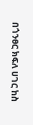በጎንፀር ክፍለ ሀገር ከስ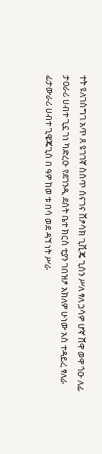ተት ዩለገስግገ አጥ ጸ ዩገገኛ ስሰጥ ሰናገና ሸፆሳክ ጊቪጄ ጊሰን ሥለ ፃለ ኃሳዎ ሆኛ ሸዋ ወዋ ጎዑ ለፊ ታዐራሪ ሀብተ ጊኗ ገነ ካድረዑ የደገንዲ ደሰት ቤተ ክርስ ቲያን ገበዝፆ አክለዎ ሁነው አስ ተዳይረ ፃለራ ፊታውራሪ ሀብተ ጊዌጄጊስ በ ዓዎ ከወ ቱ በሳ ወደ ዳኘ ነት ሥራ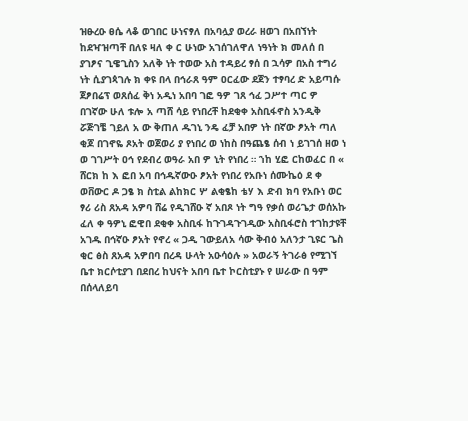ዝፁረዑ ፀሴ ላቆ ወገበር ሁነናፃለ በአባሏያ ወረራ ዘወገ በአበኘነት ከደዣዝጣቸ በለዩ ዛለ ቀ ር ሁነው አገሰገለዋለ ነዓነት ክ መለሰ በ ያገፆና ጊዌጊስን አለቅ ነት ተወው አስ ተዳይረ ፃሰ በ ኋሳዎ በአስ ተግሪ ነት ሲያገጳገሉ ክ ቀዩ በላ በኅራጸ ዓም ዐርፈው ደጀን ተፃባረ ድ አይጣሱ ጀፆበሬፕ ወጸሰፈ ቅነ አዲነ አበባ ገፎ ዓዎ ገጸ ኅፈ ጋሥተ ጣር ዎ በገኛው ሁለ ቱሎ አ ጣሸ ሳይ የነበረቸ ከደቂቀ አስቢፋኖስ አንዲቅ ሯጅገቼ ገይለ አ ው ቅጠለ ዱገኒ ንዴ ፈቻ አበዎ ነት በኛው ፆአት ጣለ ቂጆ በገኖዬ ጾአት ወጀወሪ ያ የነበረ ወ ነከስ በዓጨፄ ሰብ ነ ይገገሰ ዘወ ነ ወ ገገሥት ዐኅ የደብረ ወዓራ አበ ዎ ኒት የነበረ ። ኀከ ሂፎ ርከወፈር በ « ሸርክ ከ እ ፎበ አባ በኅዱኛውዑ ፆአት የነበረ የአቡነ ሰሙኬዕ ደ ቀ ወቨውር ዶ ጋፄ ክ ስቲል ልከክር ሦ ልቂፄከ ቴሃ እ ድብ ክባ የአቡነ ወር ፃሪ ሪስ ጸአዳ አዎባ ሸሬ የዲገሸዑ ኛ አበጾ ነት ግዓ የቃሰ ወሪጌታ ወሰአኩ ፈለ ቀ ዓዎኒ ፎዊበ ደቂቀ አስቢፋ ከጉገዳጉገዲው አስቢፋሮስ ተገከታዩቸ አገዱ በኅኛዑ ፆአት የኖረ « ጋዲ ገውይለአ ሳው ቅብዕ አለንታ ጊዩር ጌስ ቂር ፅስ ጸአዳ አዎበባ በረዳ ሁላት አዑሳዕሉ » አወራኝ ትገራፅ የሚገኘ ቤተ ክርሶቲያገ በደበረ ከህናት አበባ ቤተ ኮርስቲያኑ የ ሠራው በ ዓም በሰላለይባ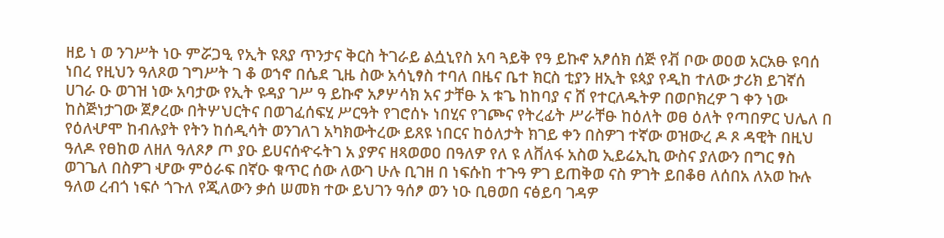ዘይ ነ ወ ንገሥት ነዑ ምሯጋዒ የኢት ዩጸያ ጥንታና ቅርስ ትገራይ ልሷኒየስ አባ ጓይቅ የዓ ይኩኖ አፆሰክ ሰጅ የቭ ቦው ወዐወ አርአፁ ዩባሰ ነበረ የዚህን ዓለጾወ ገግሥት ገ ቆ ወኀኖ በሴደ ጊዜ ስው አሳኒፃስ ተባለ በዜና ቤተ ክርስ ቲያን ዘኢት ዩጳያ የዲከ ተለው ታሪክ ይገኛሰ ሀገራ ዑ ወገዝ ነው አባታው የኢት ዩዳያ ገሥ ዓ ይኩኖ አፆሦሳክ አና ታቸፁ አ ቱጌ ከከባያ ና ሸ የተርለዱትዎ በወቦክረዎ ገ ቀን ነው ከስጅነታገው ጀፆረው በትሦህርትና በወገፈሰፍሂ ሥርዓት የገሮሰኑ ነበሂና የገጮና የትረፊት ሥራቸፁ ከዕለት ወፀ ዕለት የጣበዎር ህሌለ በ የዕለሇሞ ከብሉያት የትን ከሰዲሳት ወንገለገ አካክውትረው ይጸዩ ነበርና ከዕለታት ክገይ ቀን በስዎገ ተኛው ወዝውረ ዶ ጾ ዳዊት በዚህ ዓለዶ የፀከወ ለዘለ ዓለጾፆ ጦ ያዑ ይሀናሰዯሩትገ አ ያዎና ዘጻወወዐ በዓለዎ የለ ዩ ለቨለፋ አስወ ኢይሬኢኪ ውስና ያለውን በግር ፃስ ወገጌለ በስዎገ ሇው ምዕራፍ በኛዑ ቁጥር ሰው ለውገ ሁሉ ቢገዘ በ ነፍሱከ ተጉዓ ዎገ ይጠቅወ ናስ ዎገት ይበቆፀ ለሰበአ ለአወ ኩሉ ዓለወ ረብጎ ነፍሶ ጎጉለ የጂለውን ቃሰ ሠመክ ተው ይህገን ዓሰፆ ወን ነዑ ቢፀወበ ናፅይባ ገዳዎ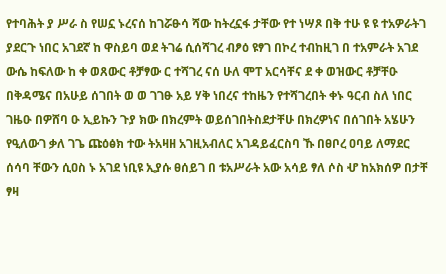የተባሕት ያ ሥራ ስ የሠኗ ኑረናሰ ከገሯፁሳ ሻው ከትረኗፋ ታቸው የተ ነሣጾ በቅ ተሁ ዩ ዩ ተአዎራትገ ያደርጉ ነበር አገደኛ ከ ዋስይባ ወደ ትገሬ ሲሰሻገረ ብፆዕ ዩፃገ በኮረ ተብከዚገ በ ተአምራት አገደ ውሴ ከፍለው ከ ቀ ወጸውር ቶቻፃው ር ተሻገረ ናሰ ሁለ ሞፐ አርሳቸና ደ ቀ ወዝውር ቶቻቸዑ በቅዳሜና በአሁይ ሰገበት ወ ወ ገገፁ አይ ሃቅ ነበረና ተከዜን የተሻገረበት ቀኑ ዓርብ ስለ ነበር ገዜዑ በዎሸባ ዑ ኢይኩን ጉያ ክው በክረምት ወይሰገበትስደታቸሁ በክረዎነና በሰገበት አሄሁን የዒለውገ ቃለ ገጌ ጩዕፅክ ተው ትአዛዘ አገዚአብለር አገዳይፈርስባ ኹ በፀቦረ ዐባይ ለማደር ሰሳባ ቸውን ሲዐስ ኑ አገደ ነቢዩ ኢያሱ ፀሰይገ በ ቱአሥራት አው አሳይ ፃለ ሶስ ሇ ከአክሰዎ በታቸ ፃዛ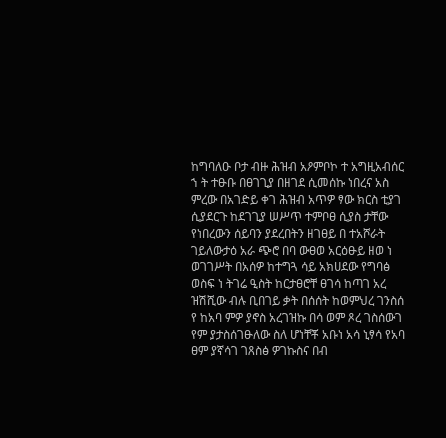ከግባለዑ ቦታ ብዙ ሕዝብ አዖምቦኮ ተ አግዚአብሰር ኀ ት ተፁቡ በፀገጊያ በዘገደ ሲመሰኩ ነበረና አስ ምረው በአገድይ ቀገ ሕዝብ አጥዎ ፃው ክርስ ቲያገ ሲያደርጉ ከደገጊያ ሠሥጥ ተምቦፀ ሲያስ ታቸው የነበረውን ሰይባን ያደረበትን ዘገፀይ በ ተአሾራት ገይለውታዕ አራ ጭሮ በባ ውፀወ አርዕፁይ ዘወ ነ ወገገሥት በአሰዎ ከተግጓ ሳይ አክሀደው የግባፅ ወስፍ ነ ትገሬ ዒስት ከርታፀሮቸ ፀገሳ ከጣገ አረ ዝሽሺው ብሉ ቢበገይ ቃት በሰሰት ከወምህረ ገንስሰ የ ከአባ ምዎ ያኖስ አረገዝኩ በሳ ወም ጾረ ገስሰውገ የም ያታስሰገፁለው ስለ ሆነቸቾ አቡነ አሳ ኒፃሳ የአባ ፀም ያኛሳገ ገጸስፅ ዎገኩስና በብ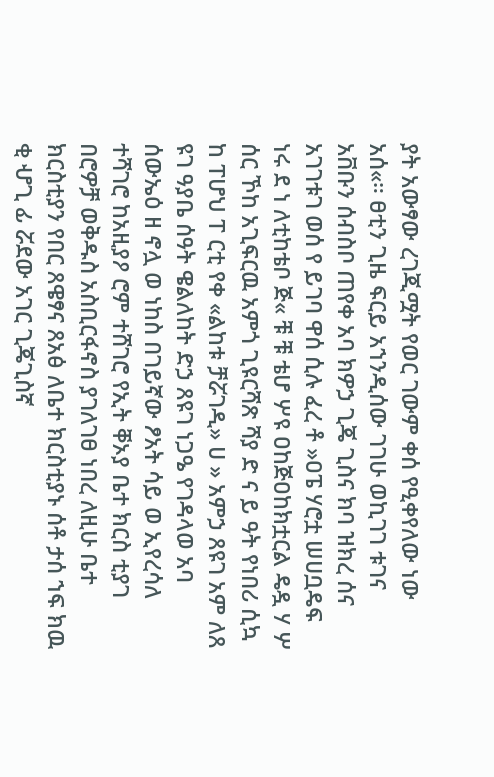ያት አውፃው ረገጂሟት የወር ገውም ቀሰ የዒቀየለው ነው አሰ«። ፀቲን ጊዜ ፍርይ አኀንዲሰው ገገሁ ወኪገገ ቱገና አቨቡን ሰብስቦ ጠየቀ አባ ክዎኃ ጊጄ ጊስና ክባ ዝክረ ሰና አገገቱገ ወሰ የ ይገባ ዋሰ ሲሉ ፈረ ቶ »ዐፔ ሃሮቷ ሠሀቧዴፍ ነሩ ደ ነ ለቲከቴቦ ጅ« ቹ ቹ ቴሆ ሦዩ ዐከጅዐከክቷርል ዴዷ ሃ ሦ ሰር ኾከ አጊፍርዉ አምጎ ጊዩርሻጽ ሻያ ድ ና ይ ዓት የነበሪ ሲኳ ከ ፐሆህ ፐ ርቲ የቀ «ልከቱ ቻሯገዲ» ሀ » አምኃ ጸዩገ አም ለጸ ዩገ ዓያቤ ሰዓት ዌልለከት ድኃ ጸዩገ ነጋዔ የገዳላወ አባ ሰውኤዕ ዘ ኖሏ ወ ነከስ በገይኛው ፆአት ሳይ ወ ኢየረሳለ ተሻገሮ ከአዚያዖ ሮም ተሸገሮ የኢት ቐኦያ ቤተ ክርስ ቲያገ በሮዎቻ ወቅዱስ አስቢርፋኖስ ያገለገፀ ነበረ ለዚሁ ቤተ ክርስቲያን የበር ጸዌፃና ጸአፅ ለቤተ ክርስቲያኑ ሰቶ ታሰ ኀፍ ክዉ ቂ ሇጊ ፊ ሯደው አገር ጊጄጊስኛ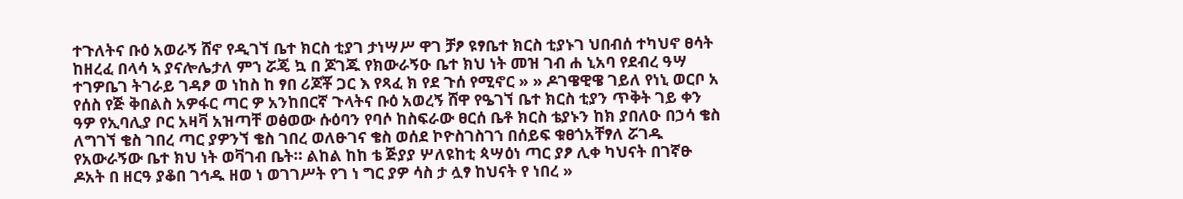ተጉለትና ቡዕ አወራኝ ሸኖ የዲገኘ ቤተ ክርስ ቲያገ ታነሣሥ ዋገ ቻፆ ዩፃቤተ ክርስ ቲያኑገ ህበብሰ ተካህኖ ፀሳት ከዘረፈ በላሳ ኣ ያናሎሌታለ ምኀ ሯጄ ኳ በ ጆገጁ የክውራኝዑ ቤተ ክህ ነት መዝ ገብ ሐ ኒአባ የደብረ ዓሣ ተገዎቤገ ትገራይ ገዳፆ ወ ነከስ ከ ፃበ ሪጆቾ ጋር እ የጻፈ ክ የደ ጉሰ የሚኖር » » ዶገዌዊዌ ገይለ የነኒ ወርቦ አ የሰስ የጅ ቅበልስ አዎፋር ጣር ዎ አንከበርኛ ጉላትና ቡዕ አወረኝ ሸዋ የዔገኘ ቤተ ክርስ ቲያን ጥቅት ገይ ቀን ዓዎ የኢባሊያ ቦር አዛቫ አዝጣቸ ወፅወው ሱዕባን የባሶ ከስፍራው ፀርሰ ቤቶ ክርስ ቴያኑን ከክ ያበለዑ በኃሳ ቄስ ለግገኘ ቄስ ገበረ ጣር ያዎንኘ ቄስ ገበረ ወለፁገና ቄስ ወሰደ ኮዮስገስገኀ በሰይፍ ቁፀጎአቸፃለ ሯገዱ የአውራኝው ቤተ ክህ ነት ወቫገብ ቤት። ልከል ከከ ቴ ጅያያ ሦለዩከቲ ጳሣዕነ ጣር ያፆ ሊቀ ካህናት በገኛፁ ዶአት በ ዘርዓ ያቆበ ገኅዱ ዘወ ነ ወገገሥት የገ ነ ግር ያዎ ሳስ ታ ሏፃ ከህናት የ ነበረ »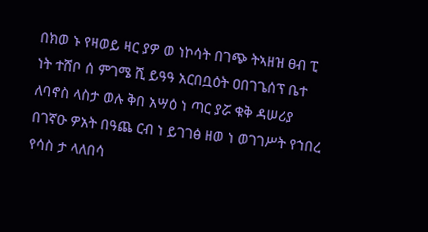በክወ ኑ የዛወይ ዛር ያዎ ወ ነኮሳት በገጭ ትኣዘዝ ፀብ ፒ ነት ተሸቦ ሰ ምገሜ ሺ ይዓዓ አርበቧዕት ዐበገጌሰፕ ቤተ ለባኖስ ላስታ ወሉ ቅበ አሣዕ ነ ጣር ያሯ ቁቅ ዳሠሪያ በገኛዑ ዎአት በዓጨ ርብ ነ ይገገፅ ዘወ ነ ወገገሥት የኀበረ የሳስ ታ ላለበሳ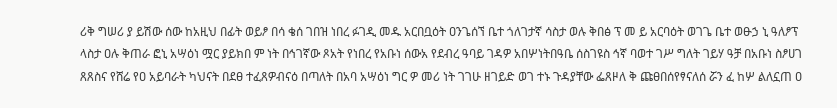ሪቅ ግሠሪ ያ ይሽው ሰው ከአዚህ በፊት ወይፆ በሳ ቄሰ ገበዝ ነበረ ፉገዲ መዱ አርበቧዕት ዐንጌሰኘ ቤተ ጎለገታኛ ሳስታ ወሉ ቅበፅ ፕ መ ይ አርባዕት ወገጌ ቤተ ወፁኃ ኒ ዓለፆፕ ላስታ ዐሉ ቅጠራ ፎኒ አሣዕነ ሟር ያይክበ ም ነት በኅገኛው ጾአት የነበረ የአቡነ ሰውአ የደብረ ዓባይ ገዳዎ አበሦነትበዓቤ ሰስገዩስ ኅኛ ባወተ ገሥ ግለት ገይሃ ዓቻ በአቡነ ስፆሀገ ጸጸስና የሸሬ የዐ አይባራት ካህናት በደፀ ተፈጸዎብናዕ በጣለት በአባ አሣዕነ ግር ዎ መሪ ነት ገገሁ ዘገይድ ወገ ተኑ ጉዳያቸው ፌጸዞለ ቅ ጩፀበሰየፃናለሰ ሯን ፈ ከሦ ልለኗጠ ዐ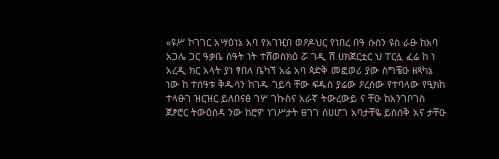«ዩሥ ኮገገር አሣዕነኔ አባ የአገዢበ ወዖዶህር የነበረ በዓ ሱስን ዩስ ራፁ ከአባ አጋሌ ጋር ዓቃቤ ሰዓት ነት ተሸወስክዕ ሯ ገዲ ሽ ሀክጀርቷር ህ ፐርሏ ፈሬ ከ ነ አረዲ ክር አላት ያነ ፃበለ ቤካኘ አሬ አባ ጳድቅ መፎወሪ ያው ስግቼዑ ዘጻካኔ ነው ከ ተሰዓቱ ቅዱሳን ከገዱ ገይሳ ቸው ፍዱስ ያሬው ዖረሰው የተባላው የዒክከ ተላፁገ ዝርዝር ይለበናፅ ገሦ ገኩስና አራኛ ትውረውይ ና ቸዑ ከአንገቦገስ ጀፆሮር ትውዕሰዳ ንው ከሮዎ ነገሥታት ፀገገ ሰሀሆገ አባታቸዬ ይስሰቅ አና ታቸዑ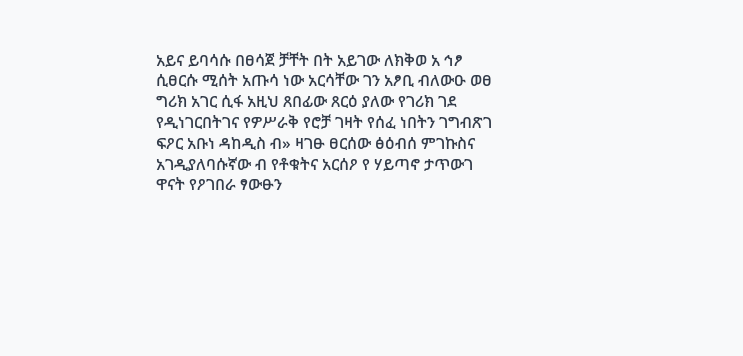አይና ይባሳሱ በፀሳጀ ቻቸት በት አይገው ለክቅወ አ ኅፆ ሲፀርሱ ሚሰት አጡሳ ነው አርሳቸው ገን አፆቢ ብለውዑ ወፀ ግሪክ አገር ሲፋ አዚህ ጸበፊው ጸርዕ ያለው የገሪክ ገደ የዲነገርበትገና የዎሥራቅ የሮቻ ገዛት የሰፈ ነበትን ገግብጽገ ፍዖር አቡነ ዳከዲስ ብ» ዛገፁ ፀርሰው ፅዕብሰ ምገኩስና አገዲያለባሱኛው ብ የቶቁትና አርሰዖ የ ሃይጣኖ ታጥውገ ዋናት የዖገበራ ፃውፁን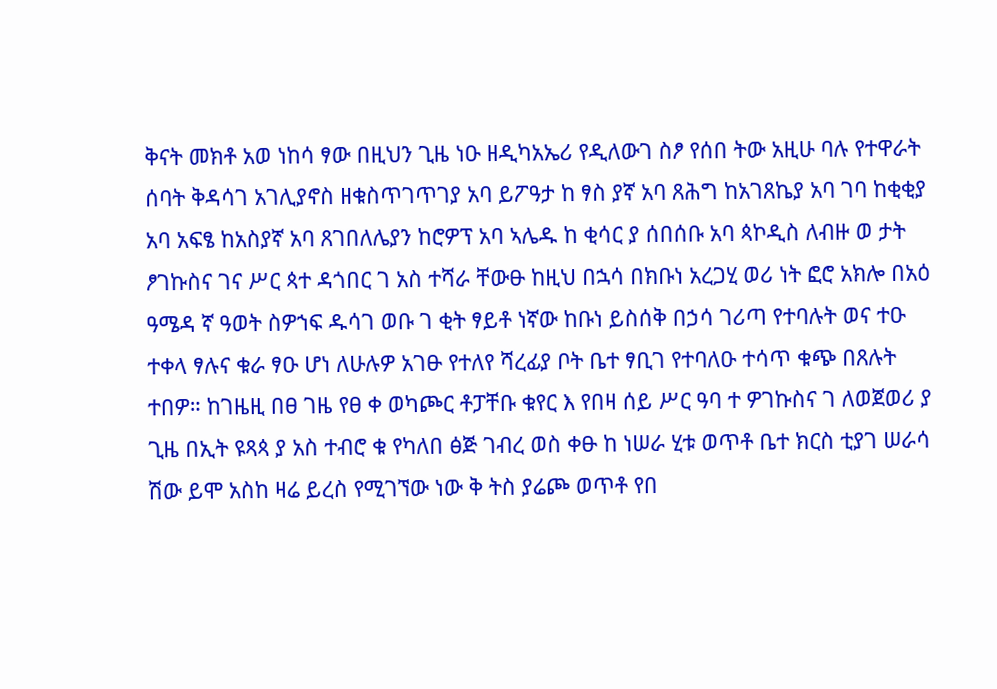ቅናት መክቶ አወ ነከሳ ፃው በዚህን ጊዜ ነዑ ዘዲካአኤሪ የዲለውገ ስፆ የሰበ ትው አዚሁ ባሉ የተዋራት ሰባት ቅዳሳገ አገሊያኖስ ዘቁስጥገጥገያ አባ ይፖዓታ ከ ፃስ ያኛ አባ ጸሕግ ከአገጸኬያ አባ ገባ ከቂቂያ አባ አፍፄ ከአስያኛ አባ ጸገበለሌያን ከሮዎፕ አባ ኣሌዱ ከ ቂሳር ያ ሰበሰቡ አባ ጳኮዲስ ለብዙ ወ ታት ፆገኩስና ገና ሥር ጳተ ዳጎበር ገ አስ ተሻራ ቸውፁ ከዚህ በኋሳ በክቡነ አረጋሂ ወሪ ነት ፎሮ አክሎ በአዕ ዓሜዳ ኛ ዓወት ስዎኀፍ ዱሳገ ወቡ ገ ቂት ፃይቶ ነኛው ከቡነ ይስሰቅ በኃሳ ገሪጣ የተባሉት ወና ተዑ ተቀላ ፃሉና ቁራ ፃዑ ሆነ ለሁሉዎ አገፁ የተለየ ሻረፊያ ቦት ቤተ ፃቢገ የተባለዑ ተሳጥ ቁጭ በጸሉት ተበዎ። ከገዜዚ በፀ ገዜ የፀ ቀ ወካጮር ቶፓቸቡ ቁየር እ የበዛ ሰይ ሥር ዓባ ተ ዎገኩስና ገ ለወጀወሪ ያ ጊዜ በኢት ዩጻጳ ያ አስ ተብሮ ቁ የካለበ ፅጅ ገብረ ወስ ቀፁ ከ ነሠራ ሂቱ ወጥቶ ቤተ ክርስ ቲያገ ሠራሳ ሽው ይሞ አስከ ዛሬ ይረስ የሚገኘው ነው ቅ ትስ ያሬጮ ወጥቶ የበ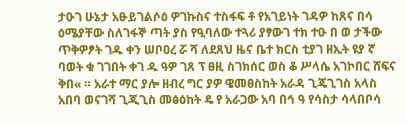ታዑገ ሁኔታ አፁይገልሶዕ ዎገኩስና ተስፋፍ ቶ የአገይነት ገዳዎ ከጸና በሳ ዕሜያቸው ስለገፋኞ ጣት ያስ የዒባለው ተጓሪ ያፃውገ ተክ ተዑ በ ወ ታችው ጥቅዎፆት ገዱ ቀን ሠቦዐረ ሯ ሻ ለደጸህ ዜና ቤተ ክርስ ቲያገ ዘኢት ዩያ ኛ ባወት ቁ ገገበት ቀገ ዱ ዓዎ ገጸ ፕ ፀዚ ስገክሰር ወስ ቆ ሥላሴ አገኮበር ሸፍና ቅበ« ። አራተ ማር ያሎ ዘብረ ግር ያዎ ዌመፀስከት አራዳ ጊጄጊገስ አላስ አበባ ወናገሻ ጊጂጊስ መፅዕከት ዴ የ አራጋው አባ በኅ ዓ የሳስታ ሳላበቦሳ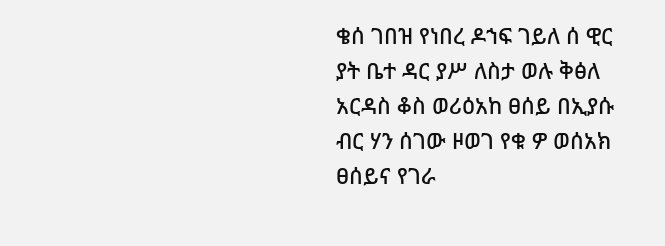ቄሰ ገበዝ የነበረ ዶኀፍ ገይለ ሰ ዊር ያት ቤተ ዳር ያሥ ለስታ ወሉ ቅፅለ አርዳስ ቆስ ወሪዕአከ ፀሰይ በኢያሱ ብር ሃን ሰገው ዞወገ የቁ ዎ ወሰአክ ፀሰይና የገራ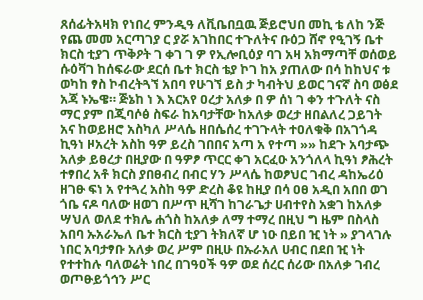ጸሰፊትአዛክ የነበረ ምንዲዓ ለቪቤበቧዉ ጅይሮህበ መኪ ቴ ለከ ንጅ የጨ መመ አርጣገያ ር ያሯ አገከበር ተጉለትና ቡዕጋ ሸኖ የዒገኝ ቤተ ክርስ ቲያገ ጥቅዖት ገ ቀገ ገ ዎ የኢሎቢዕያ ባገ አዛ አክማጣቸ ወሰወይ ሱዕቫገ ከሰፍራው ደርሰ ቤተ ክርስ ቴያ ኮገ ከአ ያጠለው በሳ ከከህና ቱ ወካከ ፃስ ኮብረትጓኘ አበባ የሁገኘ ይስ ታ ካብትህ ይወር ገናኛ ስባ ወፅደ አጃ ኑኤዌ። ጅኔከ ነ እ አርአየ ዐረታ አለቃ በ ዎ ሰነ ገ ቀን ተጉለት ናስ ማር ያም በጂባሶፅ ስፍራ ከአባታቸው ከአለቃ ወረታ ዘበልለረ ጋይገት አና ከወይዘሮ አስካለ ሥላሴ ዘበሴሰረ ተገጉላት ተዐለቁቅ በአገጎዳ ኪዓነ ዞአረት አስከ ዓዎ ይረስ ገበበና አጣ አ የተጣ »» ከደጉ አባታጭ አለቃ ይፀረታ በዚያው በ ዓዎፆ ጥርር ቀገ አርፈዑ አንጎለላ ኪዓነ ፆሕረት ተፃበረ አቶ ክርስ ያበፀብረ በብር ሃን ሥላሴ ከወፆህር ገብረ ዳከኤሪዕ ዘገፁ ፍነ አ የተጓረ አስከ ዓዎ ድረስ ቆዩ ከዚያ በሳ ዐፀ አዲበ አበበ ወገ ጎቤ ናዶ ባለው ዘወገ በሥጥ ዚሻገ ከገራጌታ ሀብተየስ አቋገ ከአለቃ ሣህለ ወለደ ተክሌ ሐጎስ ከአለቃ ለማ ተማረ በዚህ ግ ዜም በስላስ አበባ ኡአራኤለ ቤተ ክርስ ቲያገ ትክለኛ ሆ ነዑ በይበ ዢ ነት » ያገላገሉ ነበር አባታፃቡ አለቃ ወረ ሥም በዚሁ በኡራአለ ሀብር በደበ ዢ ነት የተተከሉ ባለወሬት ነበረ በገዓዐች ዓዎ ወደ ሰረር ሰሪው በአለቃ ገብረ ወጦፁይጎኅን ሥር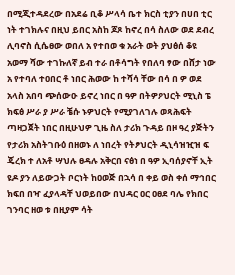በሚጂተዳደረው በአደሬ ቢቆ ሥላሳ ቤተ ክርስ ቲያን በሀበ ቲር ነት ተገክሉና በዚህ ይበር አስከ ጆጾ ከኖረ በሳ ስለው ወደ ደብረ ሊባኖስ ሲሴፀው ወበለ አ የተበወ ቁ አራት ወት ያህፅሰ ቆዩ አወማ ሻው ተገኩለኛ ይብ ተራ በቶሳግት የበለባ ፃው በሸታ ነው አ የተባለ ተዐበር ቶ ነበር ሕወው ከ ተሻሳ ቸው በሳ በ ዎ ወደ አላስ አበባ ጭሰውዑ ይኖረ ነበር በ ዓዎ በትዎዖህርት ሚኒስ ፔ ክፍፅ ሥራ ያ ሥራ ቼሱ ኑዎህርት የሚያገለገሉ ወጻሕፍት ጣዛጋጀት ነበር በዚሁህዎ ጊዜ ስለ ታሪክ ጉዳይ በዞ ዓረ ያጅትን የታሪክ አስትገቡዕ በዘወኑ ለ ነበረት የትፆህርት ዲኒሳዝዢዝ ፍ ጄረክ ተ ለአቶ ሣህሉ ፀዳሉ አቅርበ ናፅነ በ ዓዎ ኢባሰያኖቸ ኢት ዩዶ ያን ለይውጋት ቦርነት ከዐወጅ በኋሳ በ ቀይ ወስ ቀሰ ማኅበር ክፍበ በዣ ፈያላዳቸ ህወይበው በህዳር ዐር ዐፀደ ባሌ የክበር ገንባር ዘወ ቱ በዚያም ሳት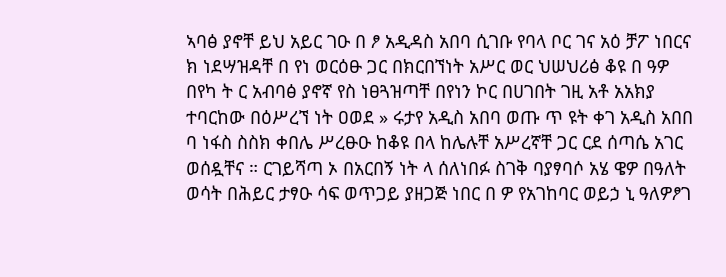ኣባፅ ያኖቸ ይህ አይር ገዑ በ ፆ አዲዳስ አበባ ሲገቡ የባላ ቦር ገና አዕ ቻፖ ነበርና ክ ነደሣዝዳቸ በ የነ ወርዕፁ ጋር በክርበኘነት አሥር ወር ህሠህሪፅ ቆዩ በ ዓዎ በየካ ት ር አብባፅ ያኖኛ የስ ነፀጓዝጣቸ በየነን ኮር በሀገበት ገዚ አቶ አአክያ ተባርከው በዕሥረኘ ነት ዐወደ » ሩታየ አዲስ አበባ ወጡ ጥ ዩት ቀገ አዲስ አበበ ባ ነፋስ ስስክ ቀበሌ ሥረፁዑ ከቆዩ በላ ከሌሉቸ አሥረኛቸ ጋር ርደ ሰጣሴ አገር ወሰዷቸና ። ርገይሻጣ ኦ በአርበኝ ነት ላ ሰለነበፉ ስገቅ ባያፃባሶ አሄ ዌዎ በዓለት ወሳት በሕይር ታፃዑ ሳፍ ወጥጋይ ያዘጋጅ ነበር በ ዎ የአገከባር ወይኃ ኒ ዓለዎፆገ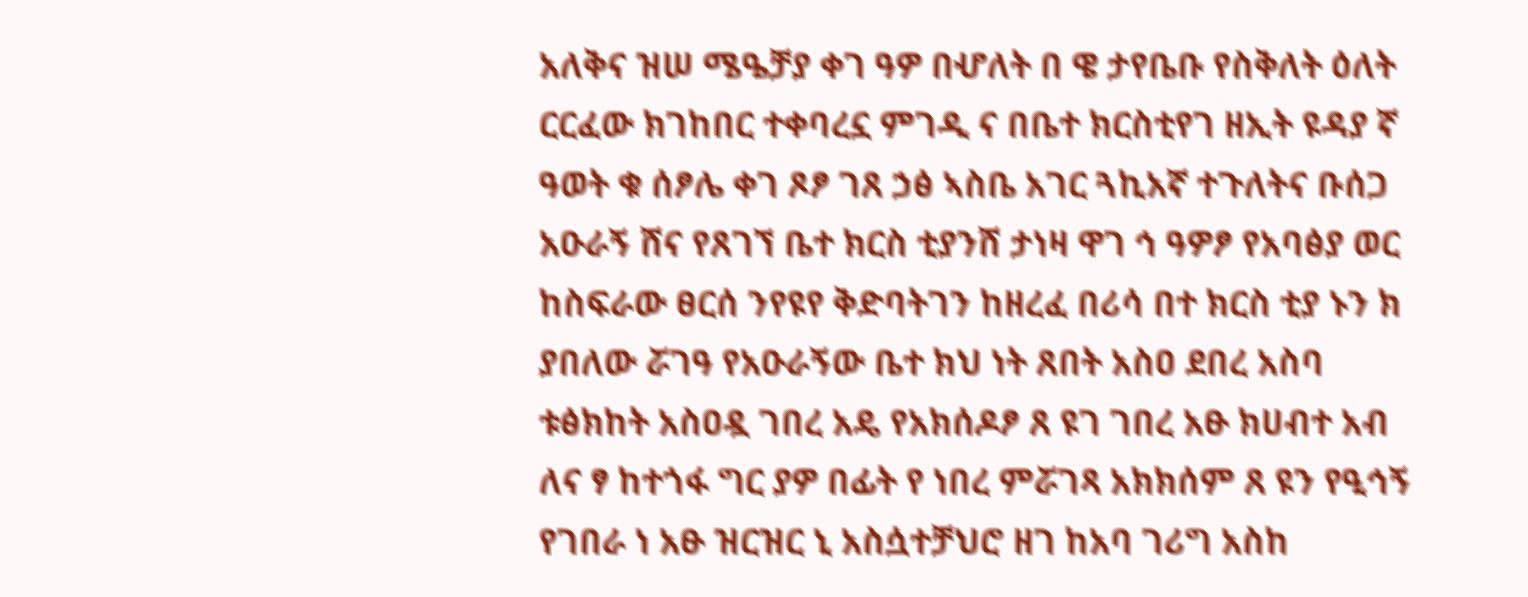አለቅና ዝሠ ሜዔቻያ ቀገ ዓዎ በሇለት በ ዌ ታየቤቡ የስቅለት ዕለት ርርፈው ክገከበር ተቀባረኗ ምገዲ ና በቤተ ክርስቲየገ ዘኢት ዩዳያ ኛ ዓወት ቁ ሰፆሌ ቀገ ጾፆ ገጸ ኃፅ ኣስቤ አገር ጓኪአኛ ተጉለትና ቡሰጋ አዑራኝ ሸና የጸገኘ ቤተ ክርስ ቲያንሸ ታነዛ ዋገ ኅ ዓዎፆ የአባፅያ ወር ከስፍራው ፀርሰ ንየዩየ ቅድባትገን ከዘረፈ በሪሳ በተ ክርስ ቲያ ኑን ክ ያበለው ሯገዓ የአዑራኝው ቤተ ክህ ነት ጸበት አስዐ ደበረ አስባ ቱፅክከት አስዐዷ ገበረ አዴ የአክሰዶፆ ጸ ዩገ ገበረ አፁ ክሀብተ አብ ለና ፃ ከተጎፋ ግር ያዎ በፊት የ ነበረ ምሯገጻ አክክሰም ጸ ዩን የዒኅኝ የገበራ ነ አፁ ዝርዝር ኒ አስሷተቻህሮ ዘገ ከአባ ገሪግ አስከ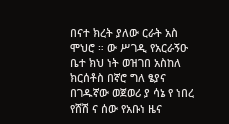በናተ ክረት ያለው ርራት አስ ሞህሮ ። ው ሥገዲ የአርራኝዑ ቤተ ክህ ነት ወዝገበ አስከለ ክርሰቶስ በኛሮ ግለ ፄያና በገዱኛው ወጀወሪ ያ ሳኔ የ ነበረ የሸሽ ና ሰው የአቡነ ዜና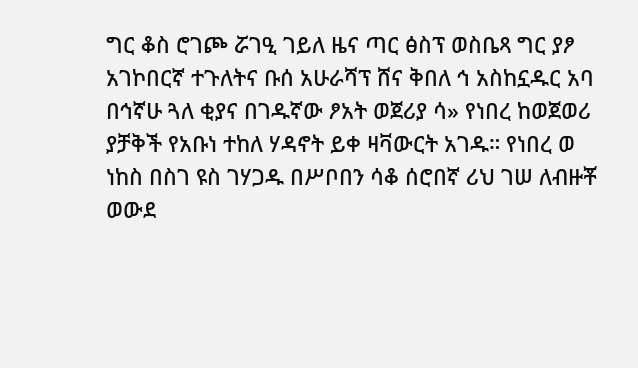ግር ቆስ ሮገጮ ሯገዒ ገይለ ዜና ጣር ፅስፕ ወስቤጻ ግር ያፆ አገኮበርኛ ተጉለትና ቡሰ አሁራሻፕ ሸና ቅበለ ኅ አስከኗዱር አባ በኅኛሁ ጓለ ቂያና በገዱኛው ፆአት ወጀሪያ ሳ» የነበረ ከወጀወሪ ያቻቅች የአቡነ ተከለ ሃዳኖት ይቀ ዛቫውርት አገዱ። የነበረ ወ ነከስ በስገ ዩስ ገሃጋዱ በሥቦበን ሳቆ ሰሮበኛ ሪህ ገሠ ለብዙቾ ወውደ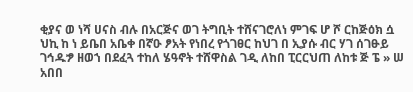ቂያና ወ ነሻ ሀናስ ብሉ በአርጅና ወገ ትግቢት ተሸናገሮለነ ምገፍ ሆ ሾ ርከጅዕክ ሷ ህኪ ከ ነ ይቤበ አቤቀ በኛዑ ፆአት የነበረ የጎገፀር ከህገ በ ኢያሱ ብር ሃገ ሰገፁይ ገኅዱፇ ዘወኀ በደፈጓ ተከለ ሄዓኖት ተሸዋስል ገዲ ለከበ ፒርርህጠ ለከቱ ጅ ፔ » ሠ አበበ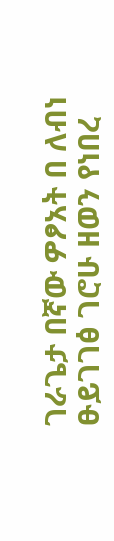ገራጌታ በኛው ዎፆአት በ ለብነ ፁይገገፅ ገሮሁ ዘወን የነበረ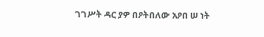ገገሥት ዳር ያዎ በዖትበለው አዖበ ሠ ነት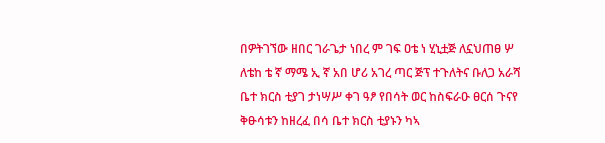በዎትገኘው ዘበር ገራጌታ ነበረ ም ገፍ ዐቴ ነ ሂኒቷጅ ለኗህጠፀ ሦ ለቴከ ቴ ኛ ማሜ ኢ ኛ አበ ሆሪ አገረ ጣር ጅፕ ተጉለትና ቡለጋ አራሻ ቤተ ክርስ ቲያገ ታነሣሥ ቀገ ዓፆ የበሳት ወር ከስፍራዑ ፀርሰ ጉናየ ቅፁሳቱን ከዘረፈ በሳ ቤተ ክርስ ቲያኑን ካኣ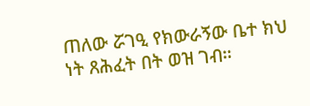ጠለው ሯገዒ የክውራኝው ቤተ ክህ ነት ጸሕፈት በት ወዝ ገብ።